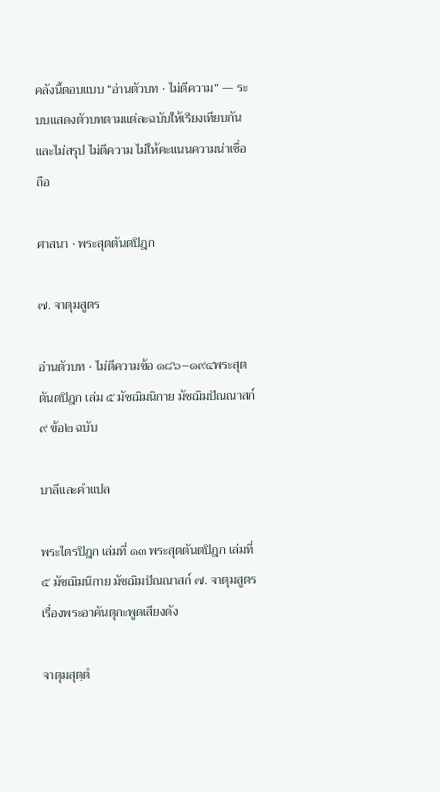คลังนี้ตอบแบบ “อ่านตัวบท · ไม่ตีความ” — ระบบแสดงตัวบทตามแต่ละฉบับให้เรียงเทียบกัน และไม่สรุป ไม่ตีความ ไม่ให้คะแนนความน่าเชื่อถือ

ศาสนา · พระสุตตันตปิฎก

๗. จาตุมสูตร

อ่านตัวบท · ไม่ตีความข้อ ๑๘๖–๑๙๔พระสุตตันตปิฎก เล่ม ๕ มัชฌิมนิกาย มัชฌิมปัณณาสก์๙ ข้อ๒ ฉบับ

บาลีและคำแปล

พระไตรปิฎก เล่มที่ ๑๓ พระสุตตันตปิฎก เล่มที่ ๕ มัชฌิมนิกาย มัชฌิมปัณณาสก์ ๗. จาตุมสูตร เรื่องพระอาคันตุกะพูดเสียงดัง

จาตุมสุตฺตํ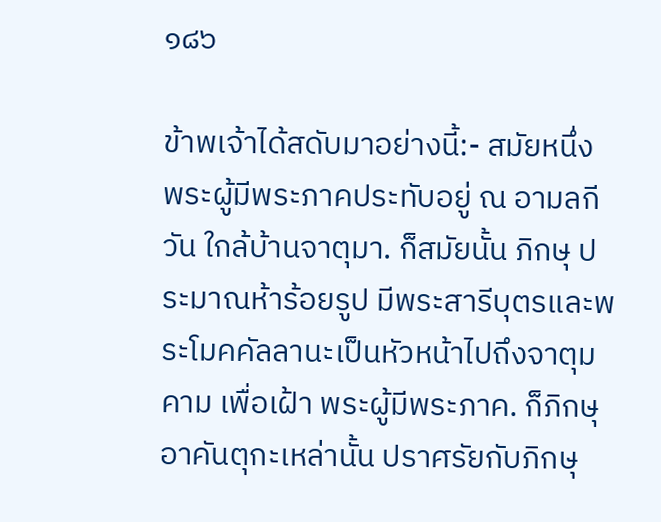๑๘๖

ข้าพเจ้าได้สดับมาอย่างนี้:- สมัยหนึ่ง พระผู้มีพระภาคประทับอยู่ ณ อามลกีวัน ใกล้บ้านจาตุมา. ก็สมัยนั้น ภิกษุ ประมาณห้าร้อยรูป มีพระสารีบุตรและพระโมคคัลลานะเป็นหัวหน้าไปถึงจาตุมคาม เพื่อเฝ้า พระผู้มีพระภาค. ก็ภิกษุอาคันตุกะเหล่านั้น ปราศรัยกับภิกษุ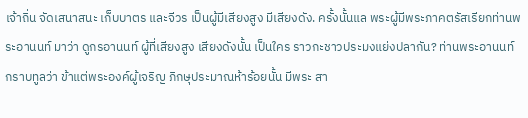เจ้าถิ่น จัดเสนาสนะ เก็บบาตร และจีวร เป็นผู้มีเสียงสูง มีเสียงดัง. ครั้งนั้นแล พระผู้มีพระภาคตรัสเรียกท่านพระอานนท์ มาว่า ดูกรอานนท์ ผู้ที่เสียงสูง เสียงดังนั้น เป็นใคร ราวกะชาวประมงแย่งปลากัน? ท่านพระอานนท์ กราบทูลว่า ข้าแต่พระองค์ผู้เจริญ ภิกษุประมาณห้าร้อยนั้น มีพระ สา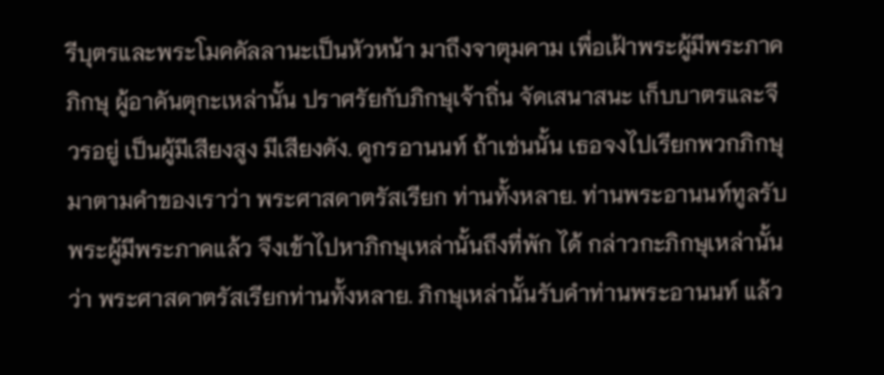รีบุตรและพระโมคคัลลานะเป็นหัวหน้า มาถึงจาตุมคาม เพื่อเฝ้าพระผู้มีพระภาค ภิกษุ ผู้อาคันตุกะเหล่านั้น ปราศรัยกับภิกษุเจ้าถิ่น จัดเสนาสนะ เก็บบาตรและจีวรอยู่ เป็นผู้มีเสียงสูง มีเสียงดัง. ดูกรอานนท์ ถ้าเช่นนั้น เธอจงไปเรียกพวกภิกษุมาตามคำของเราว่า พระศาสดาตรัสเรียก ท่านทั้งหลาย. ท่านพระอานนท์ทูลรับพระผู้มีพระภาคแล้ว จึงเข้าไปหาภิกษุเหล่านั้นถึงที่พัก ได้ กล่าวกะภิกษุเหล่านั้นว่า พระศาสดาตรัสเรียกท่านทั้งหลาย. ภิกษุเหล่านั้นรับคำท่านพระอานนท์ แล้ว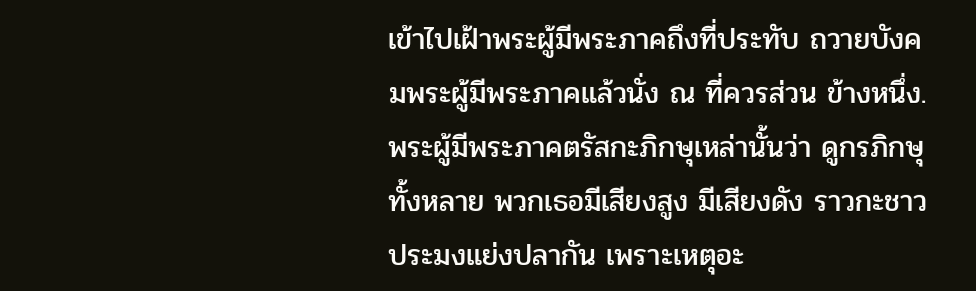เข้าไปเฝ้าพระผู้มีพระภาคถึงที่ประทับ ถวายบังคมพระผู้มีพระภาคแล้วนั่ง ณ ที่ควรส่วน ข้างหนึ่ง. พระผู้มีพระภาคตรัสกะภิกษุเหล่านั้นว่า ดูกรภิกษุทั้งหลาย พวกเธอมีเสียงสูง มีเสียงดัง ราวกะชาวประมงแย่งปลากัน เพราะเหตุอะ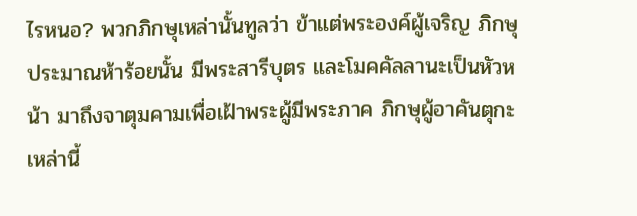ไรหนอ? พวกภิกษุเหล่านั้นทูลว่า ข้าแต่พระองค์ผู้เจริญ ภิกษุประมาณห้าร้อยนั้น มีพระสารีบุตร และโมคคัลลานะเป็นหัวหน้า มาถึงจาตุมคามเพื่อเฝ้าพระผู้มีพระภาค ภิกษุผู้อาคันตุกะเหล่านี้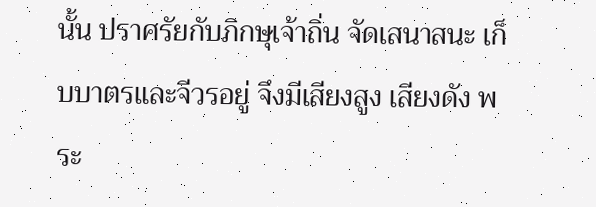นั้น ปราศรัยกับภิกษุเจ้าถิ่น จัดเสนาสนะ เก็บบาตรและจีวรอยู่ จึงมีเสียงสูง เสียงดัง พระ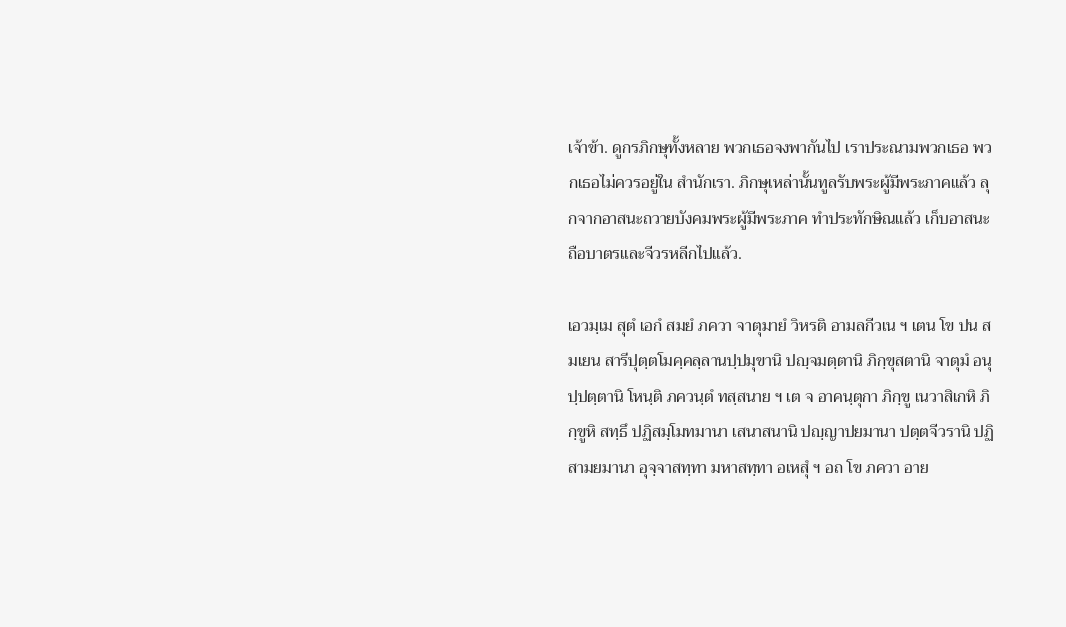เจ้าข้า. ดูกรภิกษุทั้งหลาย พวกเธอจงพากันไป เราประณามพวกเธอ พวกเธอไม่ควรอยู่ใน สำนักเรา. ภิกษุเหล่านั้นทูลรับพระผู้มีพระภาคแล้ว ลุกจากอาสนะถวายบังคมพระผู้มีพระภาค ทำประทักษิณแล้ว เก็บอาสนะ ถือบาตรและจีวรหลีกไปแล้ว.

เอวมฺเม สุตํ เอกํ สมยํ ภควา จาตุมายํ วิหรติ อามลกีวเน ฯ เตน โข ปน สมเยน สารีปุตฺตโมคฺคลฺลานปฺปมุขานิ ปญฺจมตฺตานิ ภิกฺขุสตานิ จาตุมํ อนุปฺปตฺตานิ โหนฺติ ภควนฺตํ ทสฺสนาย ฯ เต จ อาคนฺตุกา ภิกฺขู เนวาสิเกหิ ภิกฺขูหิ สทฺธึ ปฏิสมฺโมทมานา เสนาสนานิ ปญฺญาปยมานา ปตฺตจีวรานิ ปฏิสามยมานา อุจฺจาสทฺทา มหาสทฺทา อเหสุํ ฯ อถ โข ภควา อาย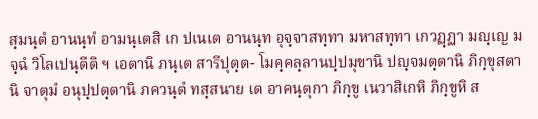สฺมนฺตํ อานนฺทํ อามนฺเตสิ เก ปเนเต อานนฺท อุจฺจาสทฺทา มหาสทฺทา เกวฏฺฏา มญฺเญ มจฺฉํ วิโลเปนฺตีติ ฯ เอตานิ ภนฺเต สารีปุตฺต- โมคฺคลฺลานปฺปมุขานิ ปญฺจมตฺตานิ ภิกฺขุสตานิ จาตุมํ อนุปฺปตฺตานิ ภควนฺตํ ทสฺสนาย เต อาคนฺตุกา ภิกฺขู เนวาสิเกหิ ภิกฺขูหิ ส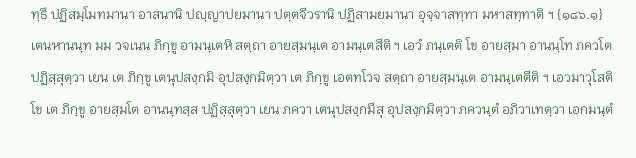ทฺธึ ปฏิสมฺโมทมานา อาสนานิ ปญฺญาปยมานา ปตฺตจีวรานิ ปฏิสามยมานา อุจฺจาสทฺทา มหาสทฺทาติ ฯ {๑๘๖.๑} เตนหานนฺท มม วจเนน ภิกฺขู อามนฺเตหิ สตฺถา อายสฺมนฺเต อามนฺเตสึติ ฯ เอวํ ภนฺเตติ โข อายสฺมา อานนฺโท ภควโต ปฏิสฺสุตฺวา เยน เต ภิกฺขู เตนุปสงฺกมิ อุปสงฺกมิตฺวา เต ภิกฺขู เอตทโวจ สตฺถา อายสฺมนฺเต อามนฺเตตีติ ฯ เอวมาวุโสติ โข เต ภิกฺขู อายสฺมโต อานนฺทสฺส ปฏิสฺสุตฺวา เยน ภควา เตนุปสงฺกมึสุ อุปสงฺกมิตฺวา ภควนฺตํ อภิวาเทตฺวา เอกมนฺตํ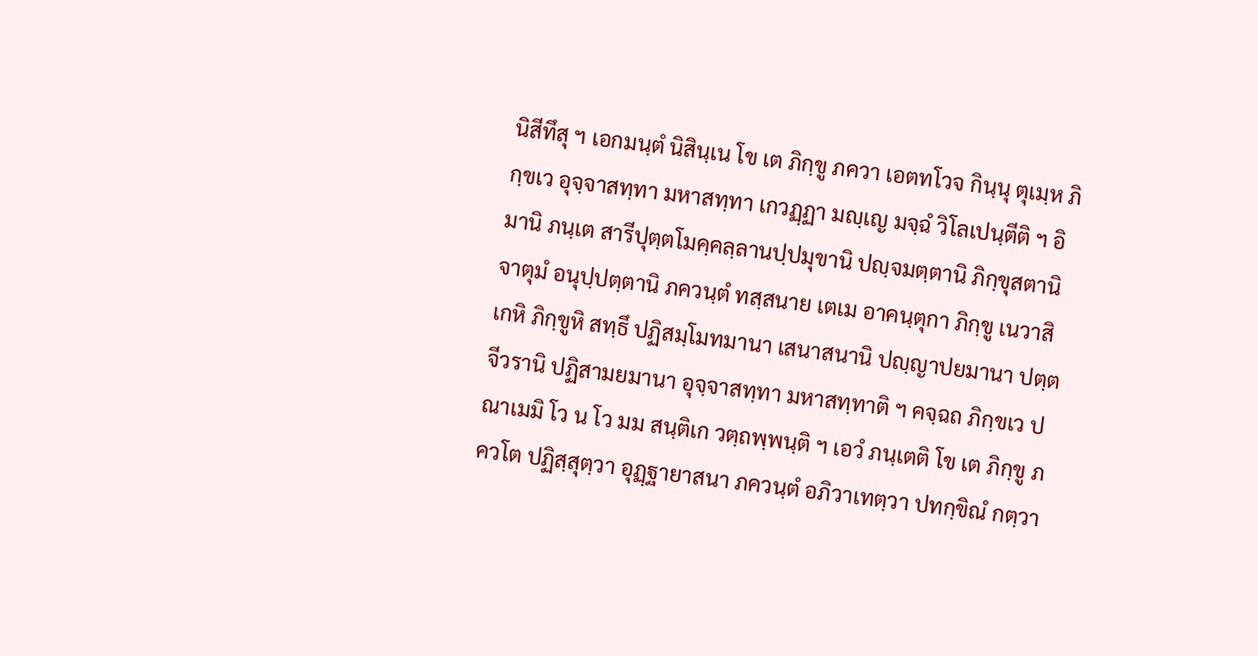นิสีทึสุ ฯ เอกมนฺตํ นิสินฺเน โข เต ภิกฺขู ภควา เอตทโวจ กินฺนุ ตุเมฺห ภิกฺขเว อุจฺจาสทฺทา มหาสทฺทา เกวฏฺฏา มญฺเญ มจฺฉํ วิโลเปนฺตีติ ฯ อิมานิ ภนฺเต สารีปุตฺตโมคฺคลฺลานปฺปมุขานิ ปญฺจมตฺตานิ ภิกฺขุสตานิ จาตุมํ อนุปฺปตฺตานิ ภควนฺตํ ทสฺสนาย เตเม อาคนฺตุกา ภิกฺขู เนวาสิเกหิ ภิกฺขูหิ สทฺธึ ปฏิสมฺโมทมานา เสนาสนานิ ปญฺญาปยมานา ปตฺตจีวรานิ ปฏิสามยมานา อุจฺจาสทฺทา มหาสทฺทาติ ฯ คจฺฉถ ภิกฺขเว ปณาเมมิ โว น โว มม สนฺติเก วตฺถพฺพนฺติ ฯ เอวํ ภนฺเตติ โข เต ภิกฺขู ภควโต ปฏิสฺสุตฺวา อุฏฺฐายาสนา ภควนฺตํ อภิวาเทตฺวา ปทกฺขิณํ กตฺวา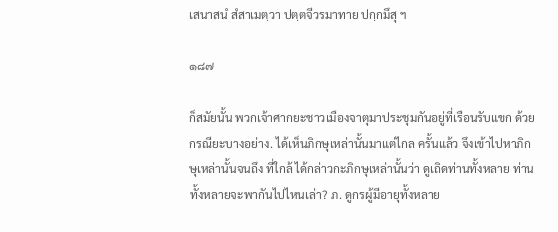เสนาสนํ สํสาเมตฺวา ปตฺตจีวรมาทาย ปกฺกมึสุ ฯ

๑๘๗

ก็สมัยนั้น พวกเจ้าศากยะชาวเมืองจาตุมาประชุมกันอยู่ที่เรือนรับแขก ด้วย กรณียะบางอย่าง. ได้เห็นภิกษุเหล่านั้นมาแต่ไกล ครั้นแล้ว จึงเข้าไปหาภิกษุเหล่านั้นจนถึง ที่ใกล้ ได้กล่าวกะภิกษุเหล่านั้นว่า ดูเถิดท่านทั้งหลาย ท่านทั้งหลายจะพากันไปไหนเล่า? ภ. ดูกรผู้มีอายุทั้งหลาย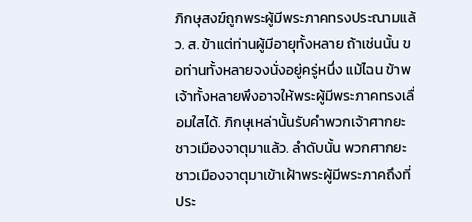ภิกษุสงฆ์ถูกพระผู้มีพระภาคทรงประณามแล้ว. ส. ข้าแต่ท่านผู้มีอายุทั้งหลาย ถ้าเช่นนั้น ขอท่านทั้งหลายจงนั่งอยู่ครู่หนึ่ง แม้ไฉน ข้าพเจ้าทั้งหลายพึงอาจให้พระผู้มีพระภาคทรงเลื่อมใสได้. ภิกษุเหล่านั้นรับคำพวกเจ้าศากยะ ชาวเมืองจาตุมาแล้ว. ลำดับนั้น พวกศากยะชาวเมืองจาตุมาเข้าเฝ้าพระผู้มีพระภาคถึงที่ประ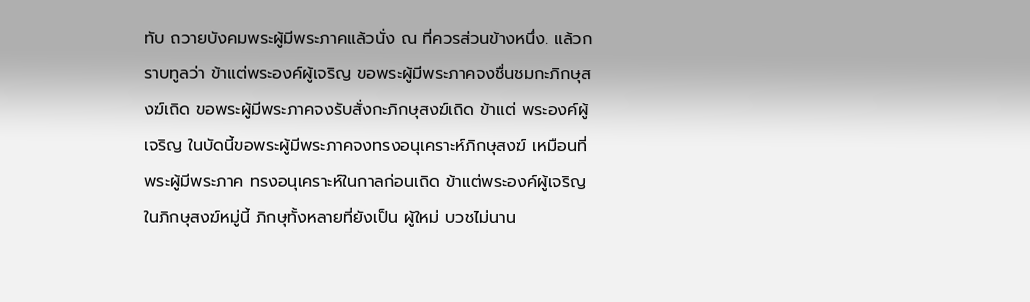ทับ ถวายบังคมพระผู้มีพระภาคแล้วนั่ง ณ ที่ควรส่วนข้างหนึ่ง. แล้วกราบทูลว่า ข้าแต่พระองค์ผู้เจริญ ขอพระผู้มีพระภาคจงชื่นชมกะภิกษุสงฆ์เถิด ขอพระผู้มีพระภาคจงรับสั่งกะภิกษุสงฆ์เถิด ข้าแต่ พระองค์ผู้เจริญ ในบัดนี้ขอพระผู้มีพระภาคจงทรงอนุเคราะห์ภิกษุสงฆ์ เหมือนที่พระผู้มีพระภาค ทรงอนุเคราะห์ในกาลก่อนเถิด ข้าแต่พระองค์ผู้เจริญ ในภิกษุสงฆ์หมู่นี้ ภิกษุทั้งหลายที่ยังเป็น ผู้ใหม่ บวชไม่นาน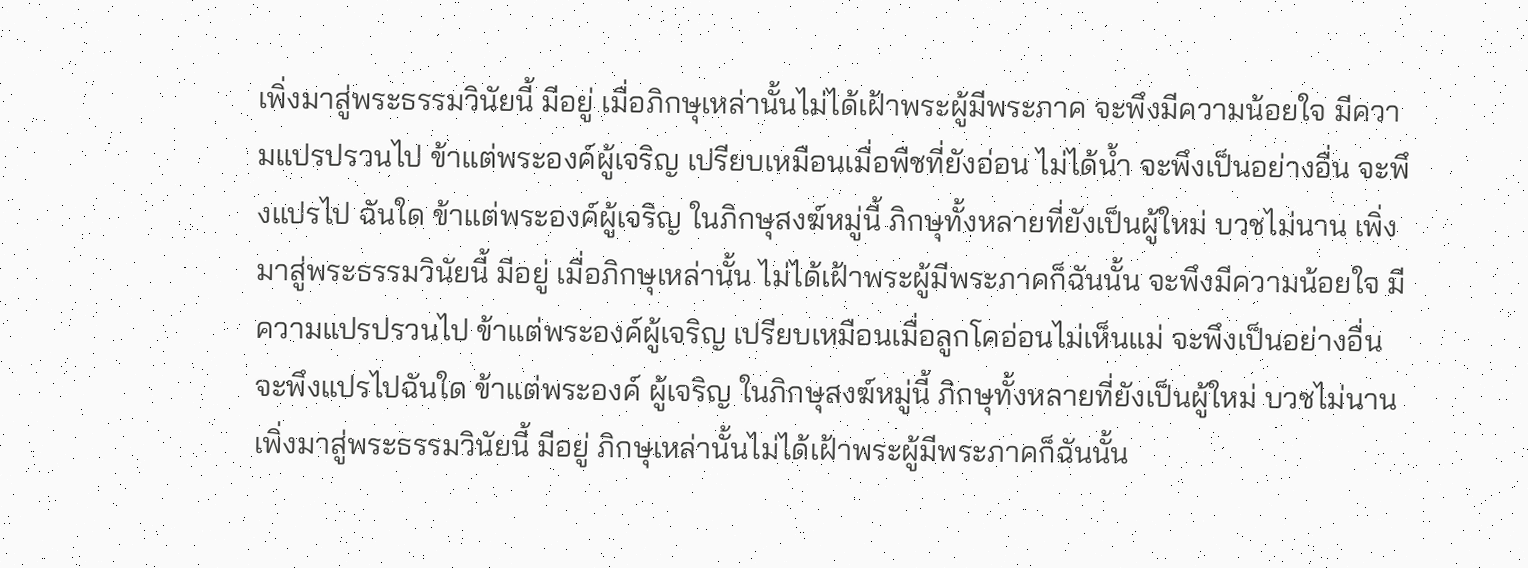เพิ่งมาสู่พระธรรมวินัยนี้ มีอยู่ เมื่อภิกษุเหล่านั้นไม่ได้เฝ้าพระผู้มีพระภาค จะพึงมีความน้อยใจ มีความแปรปรวนไป ข้าแต่พระองค์ผู้เจริญ เปรียบเหมือนเมื่อพืชที่ยังอ่อน ไม่ได้น้ำ จะพึงเป็นอย่างอื่น จะพึงแปรไป ฉันใด ข้าแต่พระองค์ผู้เจริญ ในภิกษุสงฆ์หมู่นี้ ภิกษุทั้งหลายที่ยังเป็นผู้ใหม่ บวชไม่นาน เพิ่งมาสู่พระธรรมวินัยนี้ มีอยู่ เมื่อภิกษุเหล่านั้น ไม่ได้เฝ้าพระผู้มีพระภาคก็ฉันนั้น จะพึงมีความน้อยใจ มีความแปรปรวนไป ข้าแต่พระองค์ผู้เจริญ เปรียบเหมือนเมื่อลูกโคอ่อนไม่เห็นแม่ จะพึงเป็นอย่างอื่น จะพึงแปรไปฉันใด ข้าแต่พระองค์ ผู้เจริญ ในภิกษุสงฆ์หมู่นี้ ภิกษุทั้งหลายที่ยังเป็นผู้ใหม่ บวชไม่นาน เพิ่งมาสู่พระธรรมวินัยนี้ มีอยู่ ภิกษุเหล่านั้นไม่ได้เฝ้าพระผู้มีพระภาคก็ฉันนั้น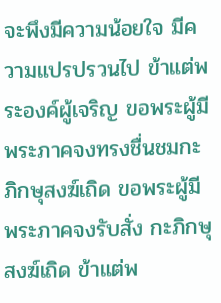จะพึงมีความน้อยใจ มีความแปรปรวนไป ข้าแต่พระองค์ผู้เจริญ ขอพระผู้มีพระภาคจงทรงชื่นชมกะภิกษุสงฆ์เถิด ขอพระผู้มีพระภาคจงรับสั่ง กะภิกษุสงฆ์เถิด ข้าแต่พ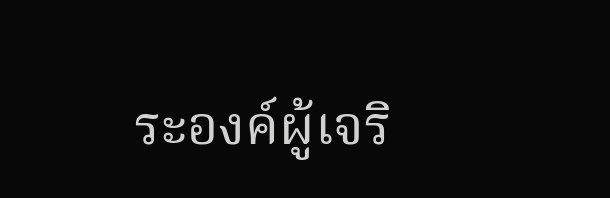ระองค์ผู้เจริ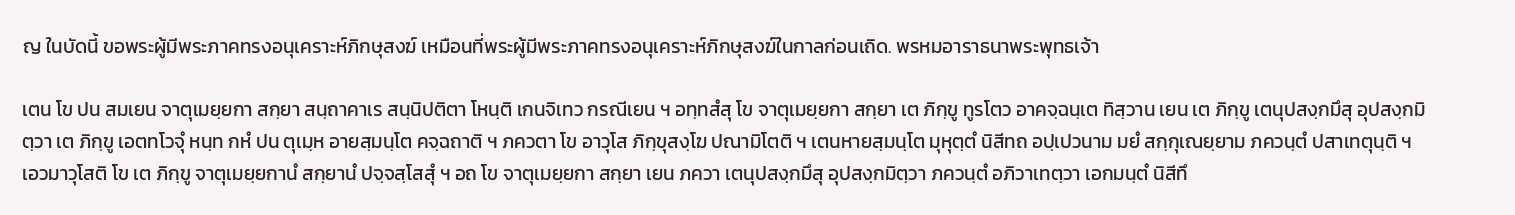ญ ในบัดนี้ ขอพระผู้มีพระภาคทรงอนุเคราะห์ภิกษุสงฆ์ เหมือนที่พระผู้มีพระภาคทรงอนุเคราะห์ภิกษุสงฆ์ในกาลก่อนเถิด. พรหมอาราธนาพระพุทธเจ้า

เตน โข ปน สมเยน จาตุเมยฺยกา สกฺยา สนฺถาคาเร สนฺนิปติตา โหนฺติ เกนจิเทว กรณีเยน ฯ อทฺทสํสุ โข จาตุเมยฺยกา สกฺยา เต ภิกฺขู ทูรโตว อาคจฺฉนฺเต ทิสฺวาน เยน เต ภิกฺขู เตนุปสงฺกมึสุ อุปสงฺกมิตฺวา เต ภิกฺขู เอตทโวจุํ หนฺท กหํ ปน ตุเมฺห อายสฺมนฺโต คจฺฉถาติ ฯ ภควตา โข อาวุโส ภิกฺขุสงฺโฆ ปณามิโตติ ฯ เตนหายสฺมนฺโต มุหุตฺตํ นิสีทถ อปฺเปวนาม มยํ สกฺกุเณยฺยาม ภควนฺตํ ปสาเทตุนฺติ ฯ เอวมาวุโสติ โข เต ภิกฺขู จาตุเมยฺยกานํ สกฺยานํ ปจฺจสฺโสสุํ ฯ อถ โข จาตุเมยฺยกา สกฺยา เยน ภควา เตนุปสงฺกมึสุ อุปสงฺกมิตฺวา ภควนฺตํ อภิวาเทตฺวา เอกมนฺตํ นิสีทึ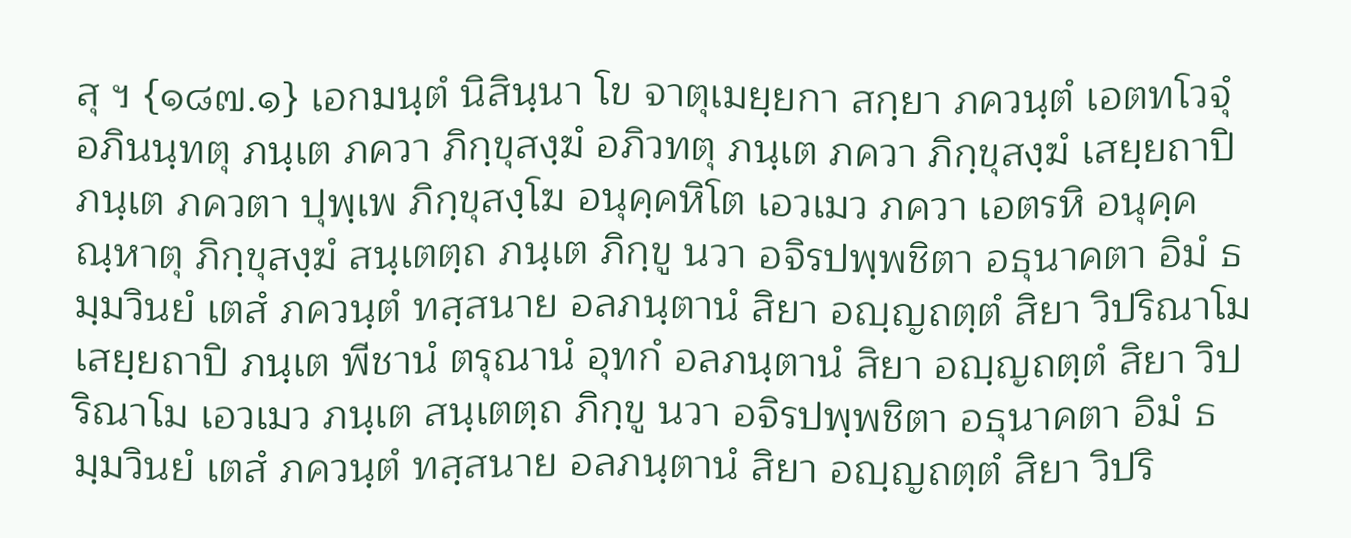สุ ฯ {๑๘๗.๑} เอกมนฺตํ นิสินฺนา โข จาตุเมยฺยกา สกฺยา ภควนฺตํ เอตทโวจุํ อภินนฺทตุ ภนฺเต ภควา ภิกฺขุสงฺฆํ อภิวทตุ ภนฺเต ภควา ภิกฺขุสงฺฆํ เสยฺยถาปิ ภนฺเต ภควตา ปุพฺเพ ภิกฺขุสงฺโฆ อนุคฺคหิโต เอวเมว ภควา เอตรหิ อนุคฺคณฺหาตุ ภิกฺขุสงฺฆํ สนฺเตตฺถ ภนฺเต ภิกฺขู นวา อจิรปพฺพชิตา อธุนาคตา อิมํ ธมฺมวินยํ เตสํ ภควนฺตํ ทสฺสนาย อลภนฺตานํ สิยา อญฺญถตฺตํ สิยา วิปริณาโม เสยฺยถาปิ ภนฺเต พีชานํ ตรุณานํ อุทกํ อลภนฺตานํ สิยา อญฺญถตฺตํ สิยา วิปริณาโม เอวเมว ภนฺเต สนฺเตตฺถ ภิกฺขู นวา อจิรปพฺพชิตา อธุนาคตา อิมํ ธมฺมวินยํ เตสํ ภควนฺตํ ทสฺสนาย อลภนฺตานํ สิยา อญฺญถตฺตํ สิยา วิปริ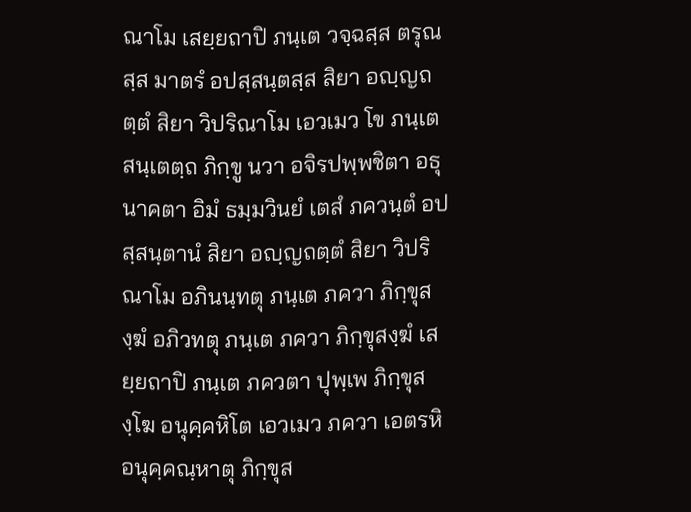ณาโม เสยฺยถาปิ ภนฺเต วจฺฉสฺส ตรุณสฺส มาตรํ อปสฺสนฺตสฺส สิยา อญฺญถตฺตํ สิยา วิปริณาโม เอวเมว โข ภนฺเต สนฺเตตฺถ ภิกฺขู นวา อจิรปพฺพชิตา อธุนาคตา อิมํ ธมฺมวินยํ เตสํ ภควนฺตํ อปสฺสนฺตานํ สิยา อญฺญถตฺตํ สิยา วิปริณาโม อภินนฺทตุ ภนฺเต ภควา ภิกฺขุสงฺฆํ อภิวทตุ ภนฺเต ภควา ภิกฺขุสงฺฆํ เสยฺยถาปิ ภนฺเต ภควตา ปุพฺเพ ภิกฺขุสงฺโฆ อนุคฺคหิโต เอวเมว ภควา เอตรหิ อนุคฺคณฺหาตุ ภิกฺขุส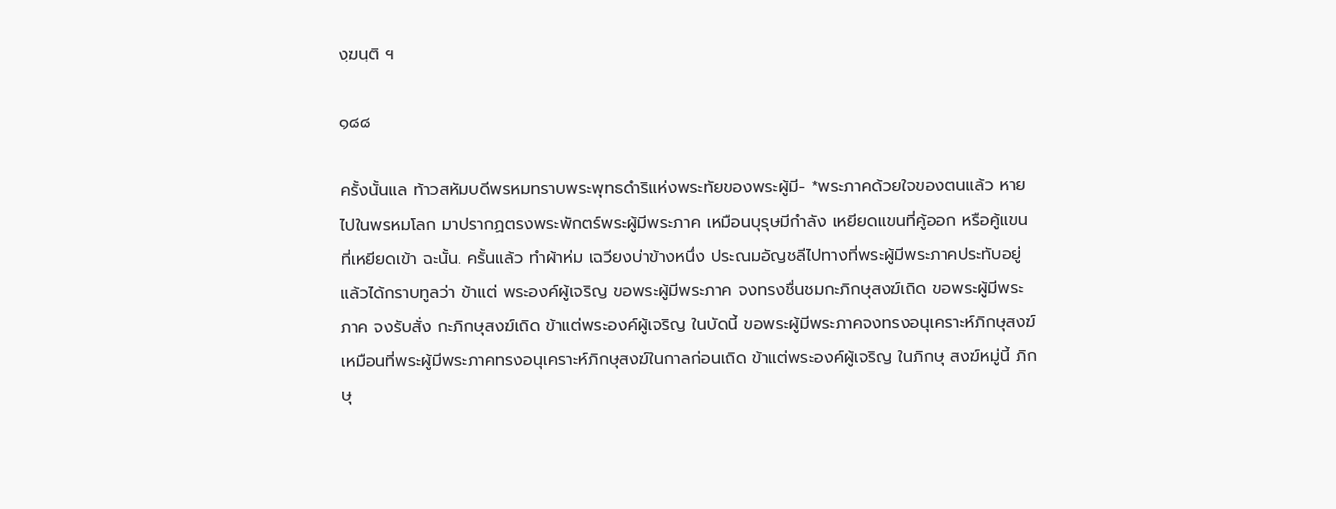งฺฆนฺติ ฯ

๑๘๘

ครั้งนั้นแล ท้าวสหัมบดีพรหมทราบพระพุทธดำริแห่งพระทัยของพระผู้มี- *พระภาคด้วยใจของตนแล้ว หายไปในพรหมโลก มาปรากฏตรงพระพักตร์พระผู้มีพระภาค เหมือนบุรุษมีกำลัง เหยียดแขนที่คู้ออก หรือคู้แขนที่เหยียดเข้า ฉะนั้น. ครั้นแล้ว ทำผ้าห่ม เฉวียงบ่าข้างหนึ่ง ประณมอัญชลีไปทางที่พระผู้มีพระภาคประทับอยู่ แล้วได้กราบทูลว่า ข้าแต่ พระองค์ผู้เจริญ ขอพระผู้มีพระภาค จงทรงชื่นชมกะภิกษุสงฆ์เถิด ขอพระผู้มีพระภาค จงรับสั่ง กะภิกษุสงฆ์เถิด ข้าแต่พระองค์ผู้เจริญ ในบัดนี้ ขอพระผู้มีพระภาคจงทรงอนุเคราะห์ภิกษุสงฆ์ เหมือนที่พระผู้มีพระภาคทรงอนุเคราะห์ภิกษุสงฆ์ในกาลก่อนเถิด ข้าแต่พระองค์ผู้เจริญ ในภิกษุ สงฆ์หมู่นี้ ภิกษุ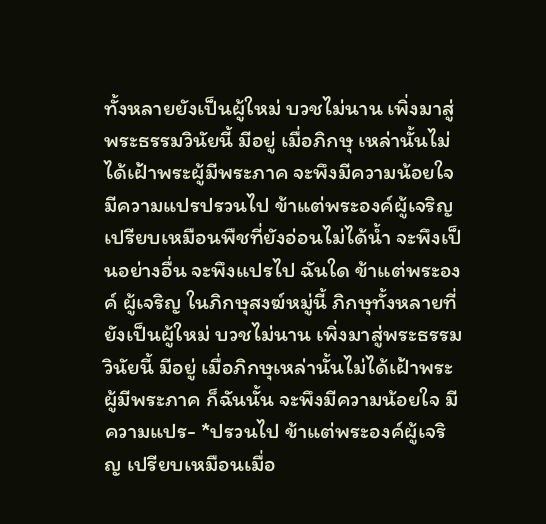ทั้งหลายยังเป็นผู้ใหม่ บวชไม่นาน เพิ่งมาสู่พระธรรมวินัยนี้ มีอยู่ เมื่อภิกษุ เหล่านั้นไม่ได้เฝ้าพระผู้มีพระภาค จะพึงมีความน้อยใจ มีความแปรปรวนไป ข้าแต่พระองค์ผู้เจริญ เปรียบเหมือนพืชที่ยังอ่อนไม่ได้น้ำ จะพึงเป็นอย่างอื่น จะพึงแปรไป ฉันใด ข้าแต่พระองค์ ผู้เจริญ ในภิกษุสงฆ์หมู่นี้ ภิกษุทั้งหลายที่ยังเป็นผู้ใหม่ บวชไม่นาน เพิ่งมาสู่พระธรรมวินัยนี้ มีอยู่ เมื่อภิกษุเหล่านั้นไม่ได้เฝ้าพระผู้มีพระภาค ก็ฉันนั้น จะพึงมีความน้อยใจ มีความแปร- *ปรวนไป ข้าแต่พระองค์ผู้เจริญ เปรียบเหมือนเมื่อ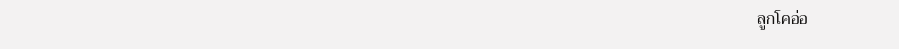ลูกโคอ่อ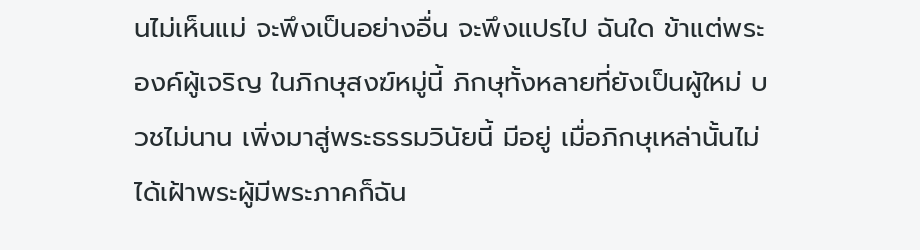นไม่เห็นแม่ จะพึงเป็นอย่างอื่น จะพึงแปรไป ฉันใด ข้าแต่พระองค์ผู้เจริญ ในภิกษุสงฆ์หมู่นี้ ภิกษุทั้งหลายที่ยังเป็นผู้ใหม่ บวชไม่นาน เพิ่งมาสู่พระธรรมวินัยนี้ มีอยู่ เมื่อภิกษุเหล่านั้นไม่ได้เฝ้าพระผู้มีพระภาคก็ฉัน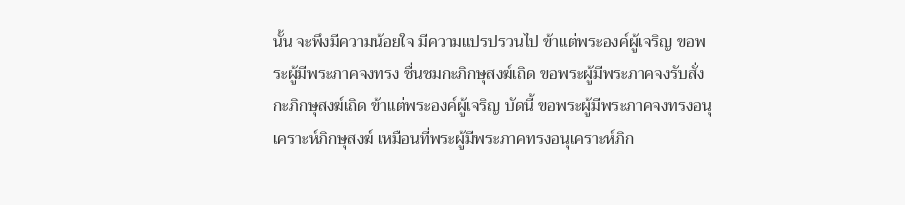นั้น จะพึงมีความน้อยใจ มีความแปรปรวนไป ข้าแต่พระองค์ผู้เจริญ ขอพระผู้มีพระภาคจงทรง ชื่นชมกะภิกษุสงฆ์เถิด ขอพระผู้มีพระภาคจงรับสั่งกะภิกษุสงฆ์เถิด ข้าแต่พระองค์ผู้เจริญ บัดนี้ ขอพระผู้มีพระภาคจงทรงอนุเคราะห์ภิกษุสงฆ์ เหมือนที่พระผู้มีพระภาคทรงอนุเคราะห์ภิก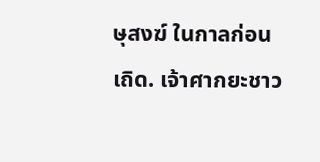ษุสงฆ์ ในกาลก่อนเถิด. เจ้าศากยะชาว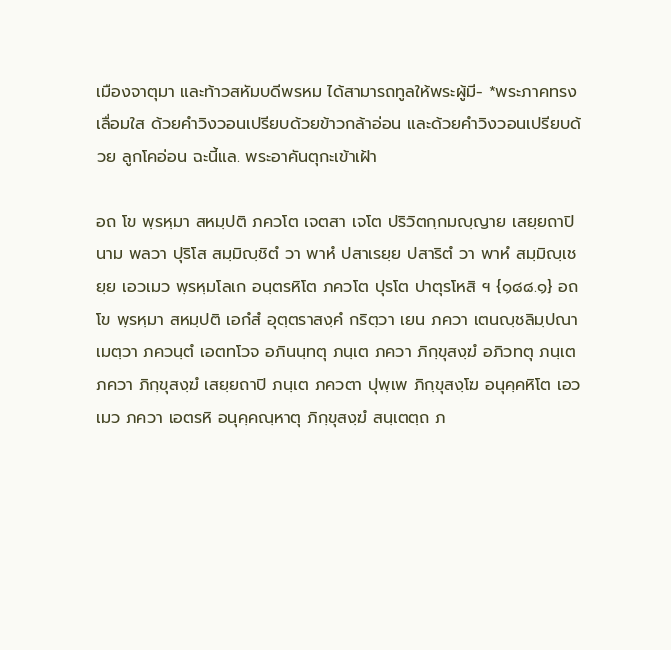เมืองจาตุมา และท้าวสหัมบดีพรหม ได้สามารถทูลให้พระผู้มี- *พระภาคทรงเลื่อมใส ด้วยคำวิงวอนเปรียบด้วยข้าวกล้าอ่อน และด้วยคำวิงวอนเปรียบด้วย ลูกโคอ่อน ฉะนี้แล. พระอาคันตุกะเข้าเฝ้า

อถ โข พฺรหฺมา สหมฺปติ ภควโต เจตสา เจโต ปริวิตกฺกมญฺญาย เสยฺยถาปิ นาม พลวา ปุริโส สมฺมิญฺชิตํ วา พาหํ ปสาเรยฺย ปสาริตํ วา พาหํ สมฺมิญฺเชยฺย เอวเมว พฺรหฺมโลเก อนฺตรหิโต ภควโต ปุรโต ปาตุรโหสิ ฯ {๑๘๘.๑} อถ โข พฺรหฺมา สหมฺปติ เอกํสํ อุตฺตราสงฺคํ กริตฺวา เยน ภควา เตนญฺชลิมฺปณาเมตฺวา ภควนฺตํ เอตทโวจ อภินนฺทตุ ภนฺเต ภควา ภิกฺขุสงฺฆํ อภิวทตุ ภนฺเต ภควา ภิกฺขุสงฺฆํ เสยฺยถาปิ ภนฺเต ภควตา ปุพฺเพ ภิกฺขุสงฺโฆ อนุคฺคหิโต เอวเมว ภควา เอตรหิ อนุคฺคณฺหาตุ ภิกฺขุสงฺฆํ สนฺเตตฺถ ภ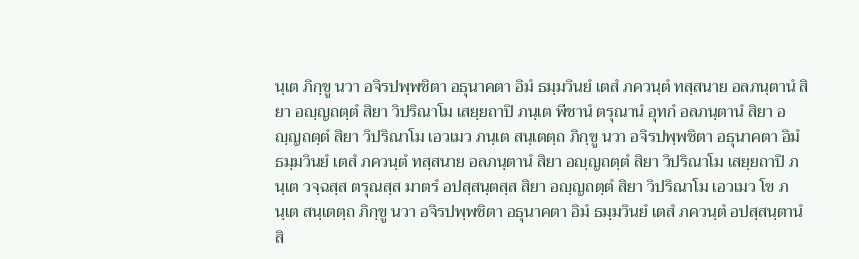นฺเต ภิกฺขู นวา อจิรปพฺพชิตา อธุนาคตา อิมํ ธมฺมวินยํ เตสํ ภควนฺตํ ทสฺสนาย อลภนฺตานํ สิยา อญฺญถตฺตํ สิยา วิปริณาโม เสยฺยถาปิ ภนฺเต พีชานํ ตรุณานํ อุทกํ อลภนฺตานํ สิยา อญฺญถตฺตํ สิยา วิปริณาโม เอวเมว ภนฺเต สนฺเตตฺถ ภิกฺขู นวา อจิรปพฺพชิตา อธุนาคตา อิมํ ธมฺมวินยํ เตสํ ภควนฺตํ ทสฺสนาย อลภนฺตานํ สิยา อญฺญถตฺตํ สิยา วิปริณาโม เสยฺยถาปิ ภนฺเต วจฺฉสฺส ตรุณสฺส มาตรํ อปสฺสนฺตสฺส สิยา อญฺญถตฺตํ สิยา วิปริณาโม เอวเมว โข ภนฺเต สนฺเตตฺถ ภิกฺขู นวา อจิรปพฺพชิตา อธุนาคตา อิมํ ธมฺมวินยํ เตสํ ภควนฺตํ อปสฺสนฺตานํ สิ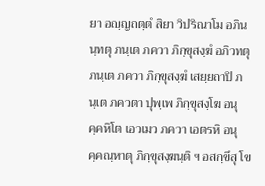ยา อญฺญถตฺตํ สิยา วิปริณาโม อภินนฺทตุ ภนฺเต ภควา ภิกฺขุสงฺฆํ อภิวทตุ ภนฺเต ภควา ภิกฺขุสงฺฆํ เสยฺยถาปิ ภนฺเต ภควตา ปุพฺเพ ภิกฺขุสงฺโฆ อนุคฺคหิโต เอวเมว ภควา เอตรหิ อนุคฺคณฺหาตุ ภิกฺขุสงฺฆนฺติ ฯ อสกฺขึสุ โข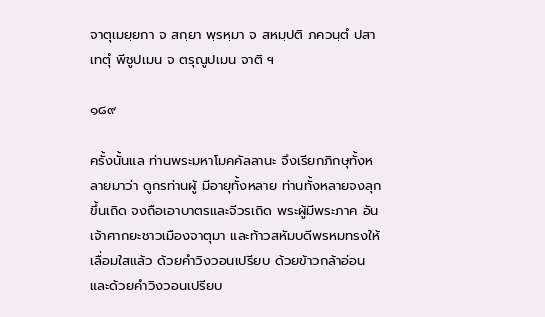จาตุเมยฺยกา จ สกฺยา พฺรหฺมา จ สหมฺปติ ภควนฺตํ ปสาเทตุํ พีชูปเมน จ ตรุณูปเมน จาติ ฯ

๑๘๙

ครั้งนั้นแล ท่านพระมหาโมคคัลลานะ จึงเรียกภิกษุทั้งหลายมาว่า ดูกรท่านผู้ มีอายุทั้งหลาย ท่านทั้งหลายจงลุกขึ้นเถิด จงถือเอาบาตรและจีวรเถิด พระผู้มีพระภาค อันเจ้าศากยะชาวเมืองจาตุมา และท้าวสหัมบดีพรหมทรงให้เลื่อมใสแล้ว ด้วยคำวิงวอนเปรียบ ด้วยข้าวกล้าอ่อน และด้วยคำวิงวอนเปรียบ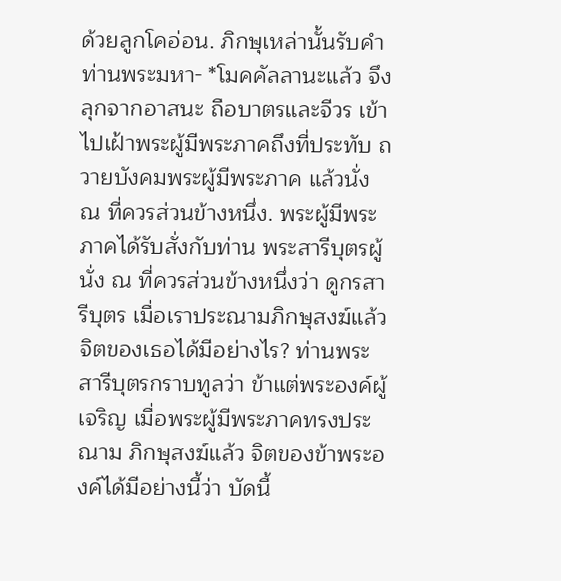ด้วยลูกโคอ่อน. ภิกษุเหล่านั้นรับคำท่านพระมหา- *โมคคัลลานะแล้ว จึงลุกจากอาสนะ ถือบาตรและจีวร เข้าไปเฝ้าพระผู้มีพระภาคถึงที่ประทับ ถวายบังคมพระผู้มีพระภาค แล้วนั่ง ณ ที่ควรส่วนข้างหนึ่ง. พระผู้มีพระภาคได้รับสั่งกับท่าน พระสารีบุตรผู้นั่ง ณ ที่ควรส่วนข้างหนึ่งว่า ดูกรสารีบุตร เมื่อเราประณามภิกษุสงฆ์แล้ว จิตของเธอได้มีอย่างไร? ท่านพระสารีบุตรกราบทูลว่า ข้าแต่พระองค์ผู้เจริญ เมื่อพระผู้มีพระภาคทรงประณาม ภิกษุสงฆ์แล้ว จิตของข้าพระองค์ได้มีอย่างนี้ว่า บัดนี้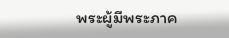พระผู้มีพระภาค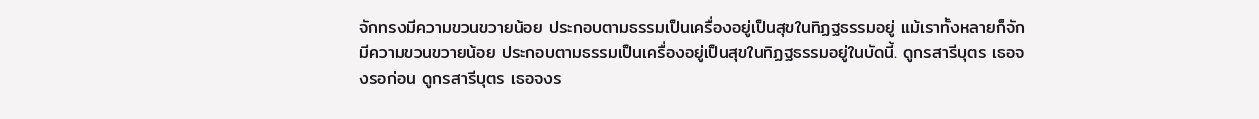จักทรงมีความขวนขวายน้อย ประกอบตามธรรมเป็นเครื่องอยู่เป็นสุขในทิฏฐธรรมอยู่ แม้เราทั้งหลายก็จักมีความขวนขวายน้อย ประกอบตามธรรมเป็นเครื่องอยู่เป็นสุขในทิฏฐธรรมอยู่ในบัดนี้. ดูกรสารีบุตร เธอจงรอก่อน ดูกรสารีบุตร เธอจงร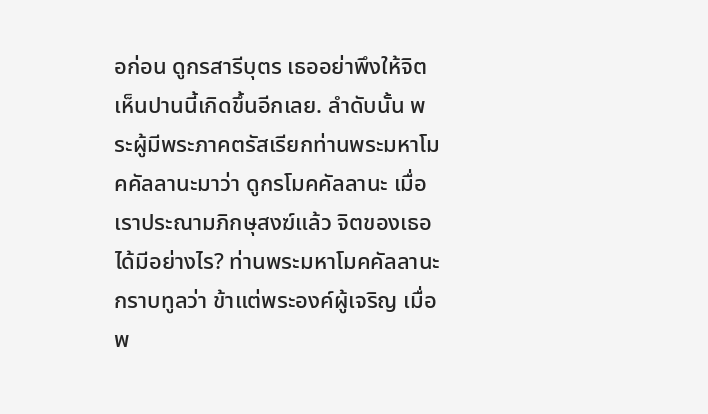อก่อน ดูกรสารีบุตร เธออย่าพึงให้จิต เห็นปานนี้เกิดขึ้นอีกเลย. ลำดับนั้น พระผู้มีพระภาคตรัสเรียกท่านพระมหาโมคคัลลานะมาว่า ดูกรโมคคัลลานะ เมื่อเราประณามภิกษุสงฆ์แล้ว จิตของเธอได้มีอย่างไร? ท่านพระมหาโมคคัลลานะกราบทูลว่า ข้าแต่พระองค์ผู้เจริญ เมื่อพ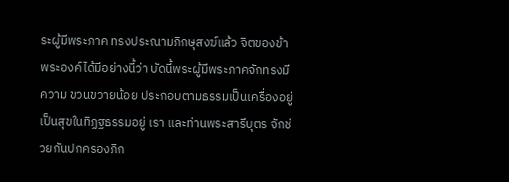ระผู้มีพระภาค ทรงประณามภิกษุสงฆ์แล้ว จิตของข้าพระองค์ได้มีอย่างนี้ว่า บัดนี้พระผู้มีพระภาคจักทรงมีความ ขวนขวายน้อย ประกอบตามธรรมเป็นเครื่องอยู่เป็นสุขในทิฏฐธรรมอยู่ เรา และท่านพระสารีบุตร จักช่วยกันปกครองภิก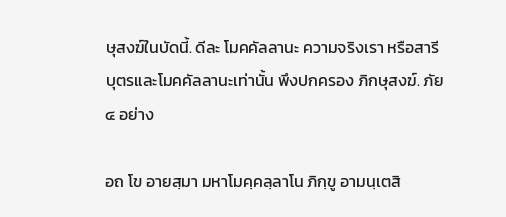ษุสงฆ์ในบัดนี้. ดีละ โมคคัลลานะ ความจริงเรา หรือสารีบุตรและโมคคัลลานะเท่านั้น พึงปกครอง ภิกษุสงฆ์. ภัย ๔ อย่าง

อถ โข อายสฺมา มหาโมคฺคลฺลาโน ภิกฺขู อามนฺเตสิ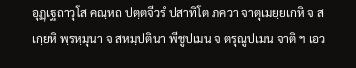อุฏฺเฐถาวุโส คณฺหถ ปตฺตจีวรํ ปสาทิโต ภควา จาตุเมยฺยเกหิ จ สเกฺยหิ พฺรหฺมุนา จ สหมฺปตินา พีชูปเมน จ ตรุณูปเมน จาติ ฯ เอว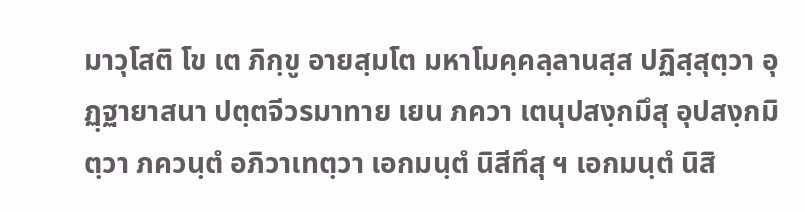มาวุโสติ โข เต ภิกฺขู อายสฺมโต มหาโมคฺคลฺลานสฺส ปฏิสฺสุตฺวา อุฏฺฐายาสนา ปตฺตจีวรมาทาย เยน ภควา เตนุปสงฺกมึสุ อุปสงฺกมิตฺวา ภควนฺตํ อภิวาเทตฺวา เอกมนฺตํ นิสีทึสุ ฯ เอกมนฺตํ นิสิ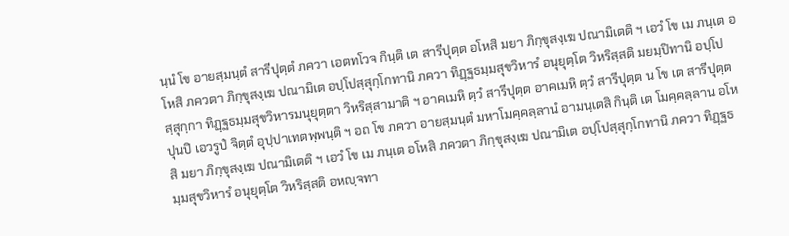นฺนํ โข อายสฺมนฺตํ สารีปุตฺตํ ภควา เอตทโวจ กินฺติ เต สารีปุตฺต อโหสิ มยา ภิกฺขุสงฺเฆ ปณามิเตติ ฯ เอวํ โข เม ภนฺเต อโหสิ ภควตา ภิกฺขุสงฺเฆ ปณามิเต อปฺโปสฺสุกฺโกทานิ ภควา ทิฏฺฐธมฺมสุขวิหารํ อนุยุตฺโต วิหริสฺสติ มยมฺปิทานิ อปฺโปสฺสุกฺกา ทิฏฺฐธมฺมสุขวิหารมนุยุตฺตา วิหริสฺสามาติ ฯ อาคเมหิ ตฺวํ สารีปุตฺต อาคเมหิ ตฺวํ สารีปุตฺต น โข เต สารีปุตฺต ปุนปิ เอวรูปํ จิตฺตํ อุปฺปาเทตพฺพนฺติ ฯ อถ โข ภควา อายสฺมนฺตํ มหาโมคฺคลฺลานํ อามนฺเตสิ กินฺติ เต โมคฺคลฺลาน อโหสิ มยา ภิกฺขุสงฺเฆ ปณามิเตติ ฯ เอวํ โข เม ภนฺเต อโหสิ ภควตา ภิกฺขุสงฺเฆ ปณามิเต อปฺโปสฺสุกฺโกทานิ ภควา ทิฏฺฐธมฺมสุขวิหารํ อนุยุตฺโต วิหริสฺสติ อหญฺจทา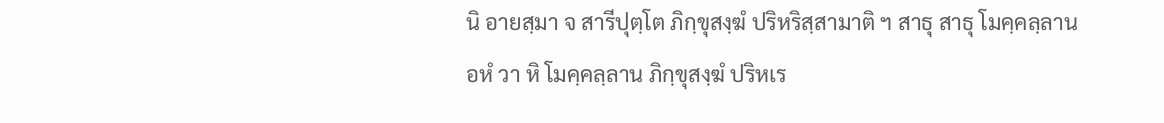นิ อายสฺมา จ สารีปุตฺโต ภิกฺขุสงฺฆํ ปริหริสฺสามาติ ฯ สาธุ สาธุ โมคฺคลฺลาน อหํ วา หิ โมคฺคลฺลาน ภิกฺขุสงฺฆํ ปริหเร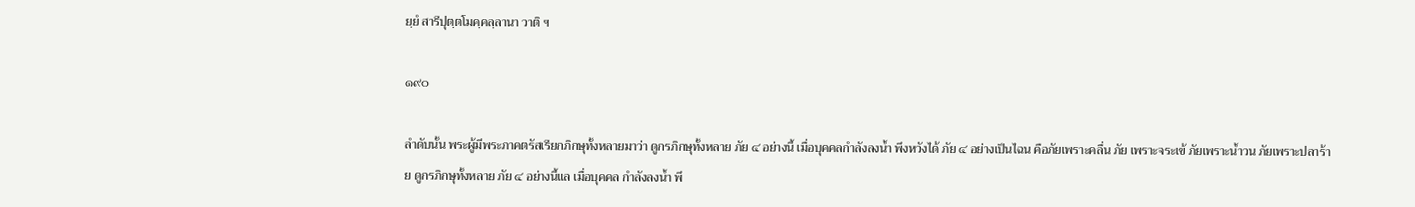ยฺยํ สารีปุตฺตโมคฺคลฺลานา วาติ ฯ

๑๙๐

ลำดับนั้น พระผู้มีพระภาคตรัสเรียกภิกษุทั้งหลายมาว่า ดูกรภิกษุทั้งหลาย ภัย ๔ อย่างนี้ เมื่อบุคคลกำลังลงน้ำ พึงหวังได้ ภัย ๔ อย่างเป็นไฉน คือภัยเพราะคลื่น ภัย เพราะจระเข้ ภัยเพราะน้ำวน ภัยเพราะปลาร้าย ดูกรภิกษุทั้งหลาย ภัย ๔ อย่างนี้แล เมื่อบุคคล กำลังลงน้ำ พึ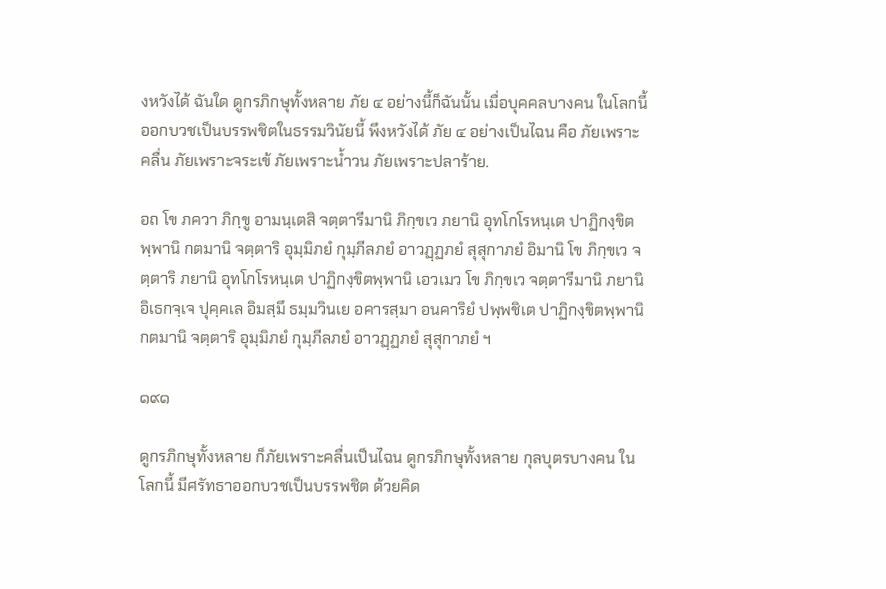งหวังได้ ฉันใด ดูกรภิกษุทั้งหลาย ภัย ๔ อย่างนี้ก็ฉันนั้น เมื่อบุคคลบางคน ในโลกนี้ ออกบวชเป็นบรรพชิตในธรรมวินัยนี้ พึงหวังได้ ภัย ๔ อย่างเป็นไฉน คือ ภัยเพราะ คลื่น ภัยเพราะจระเข้ ภัยเพราะน้ำวน ภัยเพราะปลาร้าย.

อถ โข ภควา ภิกฺขู อามนฺเตสิ จตฺตารีมานิ ภิกฺขเว ภยานิ อุทโกโรหนฺเต ปาฏิกงฺขิตพฺพานิ กตมานิ จตฺตาริ อุมฺมิภยํ กุมฺภีลภยํ อาวฏฺฏภยํ สุสุกาภยํ อิมานิ โข ภิกฺขเว จตฺตาริ ภยานิ อุทโกโรหนฺเต ปาฏิกงฺขิตพฺพานิ เอวเมว โข ภิกฺขเว จตฺตารีมานิ ภยานิ อิเธกจฺเจ ปุคฺคเล อิมสฺมึ ธมฺมวินเย อคารสฺมา อนคาริยํ ปพฺพชิเต ปาฏิกงฺขิตพฺพานิ กตมานิ จตฺตาริ อุมฺมิภยํ กุมฺภีลภยํ อาวฏฺฏภยํ สุสุกาภยํ ฯ

๑๙๑

ดูกรภิกษุทั้งหลาย ก็ภัยเพราะคลื่นเป็นไฉน ดูกรภิกษุทั้งหลาย กุลบุตรบางคน ในโลกนี้ มีศรัทธาออกบวชเป็นบรรพชิต ด้วยคิด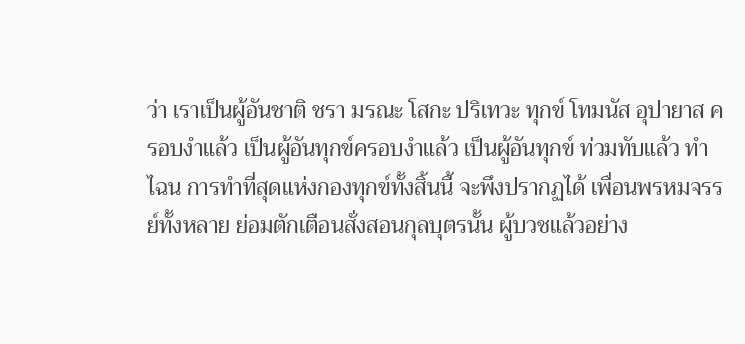ว่า เราเป็นผู้อันชาติ ชรา มรณะ โสกะ ปริเทวะ ทุกข์ โทมนัส อุปายาส ครอบงำแล้ว เป็นผู้อันทุกข์ครอบงำแล้ว เป็นผู้อันทุกข์ ท่วมทับแล้ว ทำไฉน การทำที่สุดแห่งกองทุกข์ทั้งสิ้นนี้ จะพึงปรากฏได้ เพื่อนพรหมจรรย์ทั้งหลาย ย่อมตักเตือนสั่งสอนกุลบุตรนั้น ผู้บวชแล้วอย่าง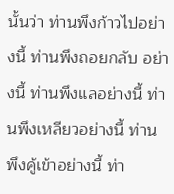นั้นว่า ท่านพึงก้าวไปอย่างนี้ ท่านพึงถอยกลับ อย่างนี้ ท่านพึงแลอย่างนี้ ท่านพึงเหลียวอย่างนี้ ท่านพึงคู้เข้าอย่างนี้ ท่า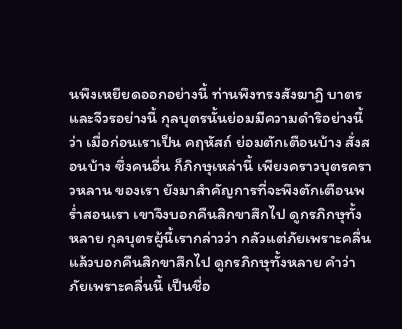นพึงเหยียดออกอย่างนี้ ท่านพึงทรงสังฆาฏิ บาตรและจีวรอย่างนี้ กุลบุตรนั้นย่อมมีความดำริอย่างนี้ว่า เมื่อก่อนเราเป็น คฤหัสถ์ ย่อมตักเตือนบ้าง สั่งสอนบ้าง ซึ่งคนอื่น ก็ภิกษุเหล่านี้ เพียงคราวบุตรคราวหลาน ของเรา ยังมาสำคัญการที่จะพึงตักเตือนพร่ำสอนเรา เขาจึงบอกคืนสิกขาสึกไป ดูกรภิกษุทั้งหลาย กุลบุตรผู้นี้เรากล่าวว่า กลัวแต่ภัยเพราะคลื่น แล้วบอกคืนสิกขาสึกไป ดูกรภิกษุทั้งหลาย คำว่า ภัยเพราะคลื่นนี้ เป็นชื่อ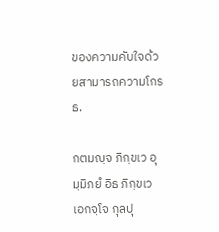ของความคับใจด้วยสามารถความโกรธ.

กตมญฺจ ภิกฺขเว อุมฺมิภยํ อิธ ภิกฺขเว เอกจฺโจ กุลปุ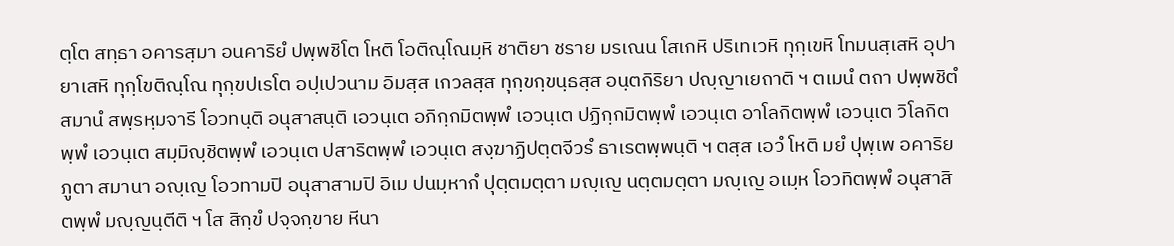ตฺโต สทฺธา อคารสฺมา อนคาริยํ ปพฺพชิโต โหติ โอติณฺโณมฺหิ ชาติยา ชราย มรเณน โสเกหิ ปริเทเวหิ ทุกฺเขหิ โทมนสฺเสหิ อุปายาเสหิ ทุกฺโขติณฺโณ ทุกฺขปเรโต อปฺเปวนาม อิมสฺส เกวลสฺส ทุกฺขกฺขนฺธสฺส อนฺตกิริยา ปญฺญาเยถาติ ฯ ตเมนํ ตถา ปพฺพชิตํ สมานํ สพฺรหฺมจารี โอวทนฺติ อนุสาสนฺติ เอวนฺเต อภิกฺกมิตพฺพํ เอวนฺเต ปฏิกฺกมิตพฺพํ เอวนฺเต อาโลกิตพฺพํ เอวนฺเต วิโลกิตพฺพํ เอวนฺเต สมฺมิญฺชิตพฺพํ เอวนฺเต ปสาริตพฺพํ เอวนฺเต สงฺฆาฏิปตฺตจีวรํ ธาเรตพฺพนฺติ ฯ ตสฺส เอวํ โหติ มยํ ปุพฺเพ อคาริยภูตา สมานา อญฺเญ โอวทามปิ อนุสาสามปิ อิเม ปนมฺหากํ ปุตฺตมตฺตา มญฺเญ นตฺตมตฺตา มญฺเญ อเมฺห โอวทิตพฺพํ อนุสาสิตพฺพํ มญฺญนฺตีติ ฯ โส สิกฺขํ ปจฺจกฺขาย หีนา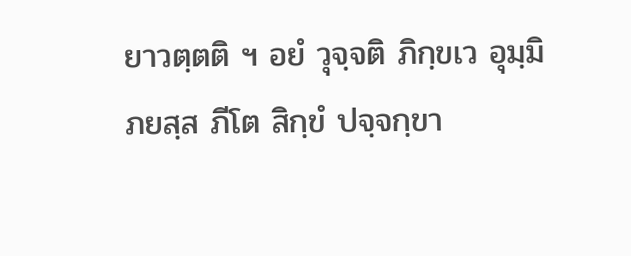ยาวตฺตติ ฯ อยํ วุจฺจติ ภิกฺขเว อุมฺมิภยสฺส ภีโต สิกฺขํ ปจฺจกฺขา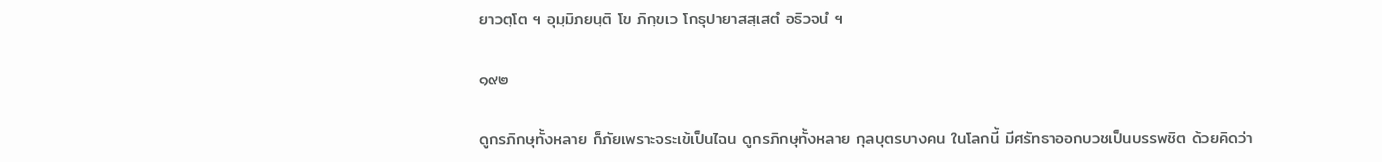ยาวตฺโต ฯ อุมฺมิภยนฺติ โข ภิกฺขเว โกธุปายาสสฺเสตํ อธิวจนํ ฯ

๑๙๒

ดูกรภิกษุทั้งหลาย ก็ภัยเพราะจระเข้เป็นไฉน ดูกรภิกษุทั้งหลาย กุลบุตรบางคน ในโลกนี้ มีศรัทธาออกบวชเป็นบรรพชิต ด้วยคิดว่า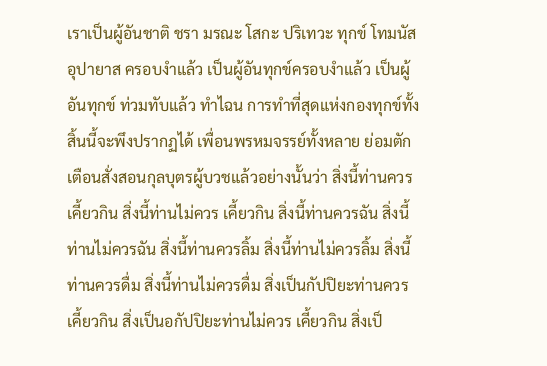เราเป็นผู้อันชาติ ชรา มรณะ โสกะ ปริเทวะ ทุกข์ โทมนัส อุปายาส ครอบงำแล้ว เป็นผู้อันทุกข์ครอบงำแล้ว เป็นผู้อันทุกข์ ท่วมทับแล้ว ทำไฉน การทำที่สุดแห่งกองทุกข์ทั้งสิ้นนี้จะพึงปรากฏได้ เพื่อนพรหมจรรย์ทั้งหลาย ย่อมตักเตือนสั่งสอนกุลบุตรผู้บวชแล้วอย่างนั้นว่า สิ่งนี้ท่านควรเคี้ยวกิน สิ่งนี้ท่านไม่ควร เคี้ยวกิน สิ่งนี้ท่านควรฉัน สิ่งนี้ท่านไม่ควรฉัน สิ่งนี้ท่านควรลิ้ม สิ่งนี้ท่านไม่ควรลิ้ม สิ่งนี้ ท่านควรดื่ม สิ่งนี้ท่านไม่ควรดื่ม สิ่งเป็นกัปปิยะท่านควรเคี้ยวกิน สิ่งเป็นอกัปปิยะท่านไม่ควร เคี้ยวกิน สิ่งเป็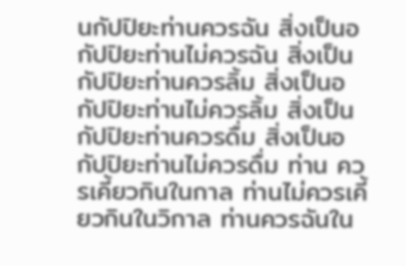นกัปปิยะท่านควรฉัน สิ่งเป็นอกัปปิยะท่านไม่ควรฉัน สิ่งเป็นกัปปิยะท่านควรลิ้ม สิ่งเป็นอกัปปิยะท่านไม่ควรลิ้ม สิ่งเป็นกัปปิยะท่านควรดื่ม สิ่งเป็นอกัปปิยะท่านไม่ควรดื่ม ท่าน ควรเคี้ยวกินในกาล ท่านไม่ควรเคี้ยวกินในวิกาล ท่านควรฉันใน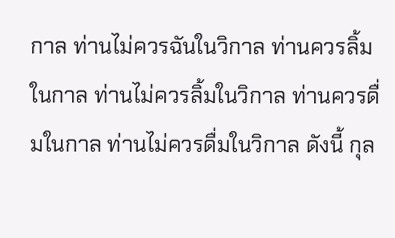กาล ท่านไม่ควรฉันในวิกาล ท่านควรลิ้มในกาล ท่านไม่ควรลิ้มในวิกาล ท่านควรดื่มในกาล ท่านไม่ควรดื่มในวิกาล ดังนี้ กุล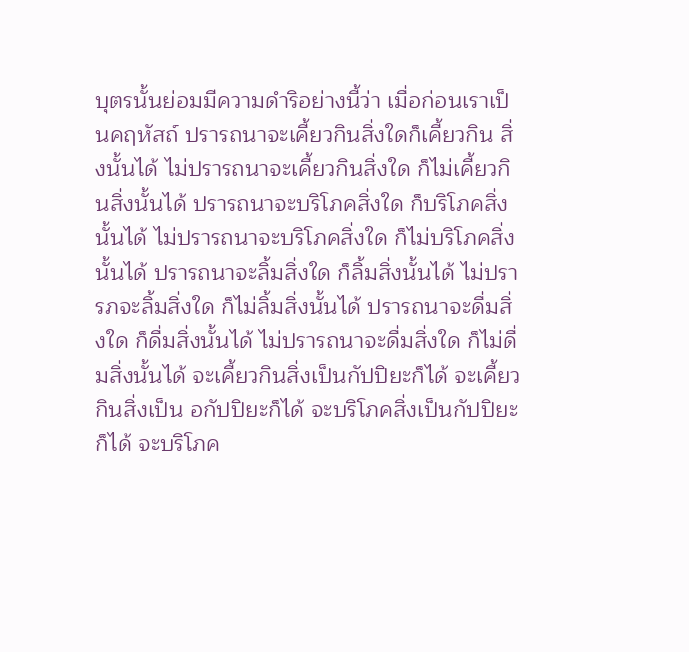บุตรนั้นย่อมมีความดำริอย่างนี้ว่า เมื่อก่อนเราเป็นคฤหัสถ์ ปรารถนาจะเคี้ยวกินสิ่งใดก็เคี้ยวกิน สิ่งนั้นได้ ไม่ปรารถนาจะเคี้ยวกินสิ่งใด ก็ไม่เคี้ยวกินสิ่งนั้นได้ ปรารถนาจะบริโภคสิ่งใด ก็บริโภคสิ่งนั้นได้ ไม่ปรารถนาจะบริโภคสิ่งใด ก็ไม่บริโภคสิ่งนั้นได้ ปรารถนาจะลิ้มสิ่งใด ก็ลิ้มสิ่งนั้นได้ ไม่ปรารภจะลิ้มสิ่งใด ก็ไม่ลิ้มสิ่งนั้นได้ ปรารถนาจะดื่มสิ่งใด ก็ดื่มสิ่งนั้นได้ ไม่ปรารถนาจะดื่มสิ่งใด ก็ไม่ดื่มสิ่งนั้นได้ จะเคี้ยวกินสิ่งเป็นกัปปิยะก็ได้ จะเคี้ยวกินสิ่งเป็น อกัปปิยะก็ได้ จะบริโภคสิ่งเป็นกัปปิยะก็ได้ จะบริโภค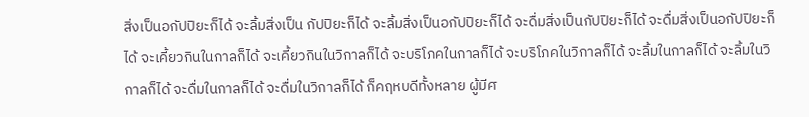สิ่งเป็นอกัปปิยะก็ได้ จะลิ้มสิ่งเป็น กัปปิยะก็ได้ จะลิ้มสิ่งเป็นอกัปปิยะก็ได้ จะดื่มสิ่งเป็นกัปปิยะก็ได้ จะดื่มสิ่งเป็นอกัปปิยะก็ได้ จะเคี้ยวกินในกาลก็ได้ จะเคี้ยวกินในวิกาลก็ได้ จะบริโภคในกาลก็ได้ จะบริโภคในวิกาลก็ได้ จะลิ้มในกาลก็ได้ จะลิ้มในวิกาลก็ได้ จะดื่มในกาลก็ได้ จะดื่มในวิกาลก็ได้ ก็คฤหบดีทั้งหลาย ผู้มีศ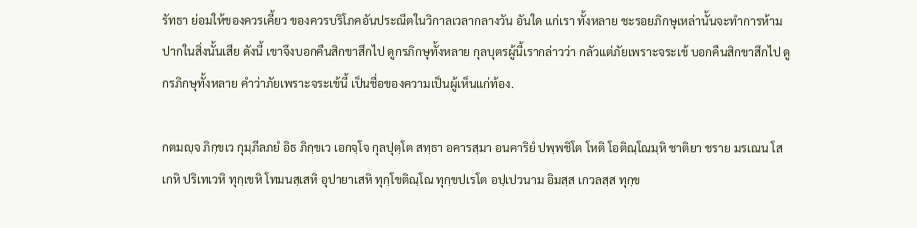รัทธา ย่อมให้ของควรเคี้ยว ของควรบริโภคอันประณีตในวิกาลเวลากลางวัน อันใด แก่เรา ทั้งหลาย ชะรอยภิกษุเหล่านั้นจะทำการห้ามปากในสิ่งนั้นเสีย ดังนี้ เขาจึงบอกคืนสิกขาสึกไป ดูกรภิกษุทั้งหลาย กุลบุตรผู้นี้เรากล่าวว่า กลัวแต่ภัยเพราะจระเข้ บอกคืนสิกขาสึกไป ดูกรภิกษุทั้งหลาย คำว่าภัยเพราะจระเข้นี้ เป็นชื่อของความเป็นผู้เห็นแก่ท้อง.

กตมญฺจ ภิกฺขเว กุมฺภีลภยํ อิธ ภิกฺขเว เอกจฺโจ กุลปุตฺโต สทฺธา อคารสฺมา อนคาริยํ ปพฺพชิโต โหติ โอติณฺโณมฺหิ ชาติยา ชราย มรเณน โสเกหิ ปริเทเวหิ ทุกฺเขหิ โทมนสฺเสหิ อุปายาเสหิ ทุกฺโขติณฺโณ ทุกฺขปเรโต อปฺเปวนาม อิมสฺส เกวลสฺส ทุกฺข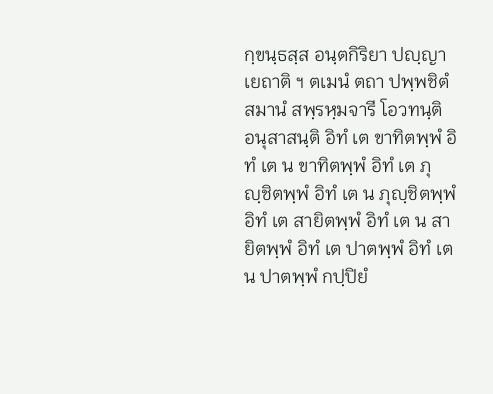กฺขนฺธสฺส อนฺตกิริยา ปญฺญาเยถาติ ฯ ตเมนํ ตถา ปพฺพชิตํ สมานํ สพฺรหฺมจารี โอวทนฺติ อนุสาสนฺติ อิทํ เต ขาทิตพฺพํ อิทํ เต น ขาทิตพฺพํ อิทํ เต ภุญฺชิตพฺพํ อิทํ เต น ภุญฺชิตพฺพํ อิทํ เต สายิตพฺพํ อิทํ เต น สายิตพฺพํ อิทํ เต ปาตพฺพํ อิทํ เต น ปาตพฺพํ กปฺปิยํ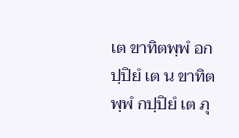เต ขาทิตพฺพํ อกปฺปิยํ เต น ขาทิตพฺพํ กปฺปิยํ เต ภุ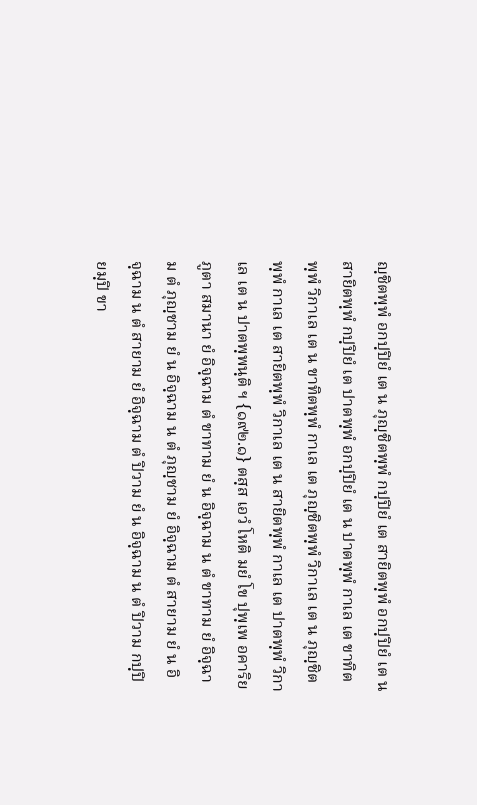ญฺชิตพฺพํ อกปฺปิยํ เต น ภุญฺชิตพฺพํ กปฺปิยํ เต สายิตพฺพํ อกปฺปิยํ เต น สายิตพฺพํ กปฺปิยํ เต ปาตพฺพํ อกปฺปิยํ เต น ปาตพฺพํ กาเล เต ขาทิตพฺพํ วิกาเล เต น ขาทิตพฺพํ กาเล เต ภุญฺชิตพฺพํ วิกาเล เต น ภุญฺชิตพฺพํ กาเล เต สายิตพฺพํ วิกาเล เต น สายิตพฺพํ กาเล เต ปาตพฺพํ วิกาเล เต น ปาตพฺพนฺติ ฯ {๑๙๒.๑} ตสฺส เอวํ โหติ มยํ โข ปุพฺเพ อคาริยภูตา สมานา ยํ อิจฺฉาม ตํ ขาทาม ยํ น อิจฺฉาม น ตํ ขาทาม ยํ อิจฺฉาม ตํ ภุญฺชาม ยํ น อิจฺฉาม น ตํ ภุญฺชาม ยํ อิจฺฉาม ตํ สายาม ยํ น อิจฺฉาม น ตํ สายาม ยํ อิจฺฉาม ตํ ปิวาม ยํ น อิจฺฉาม น ตํ ปิวาม กปฺปิยมฺปิ ขา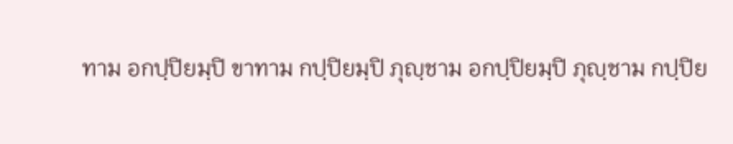ทาม อกปฺปิยมฺปิ ขาทาม กปฺปิยมฺปิ ภุญฺชาม อกปฺปิยมฺปิ ภุญฺชาม กปฺปิย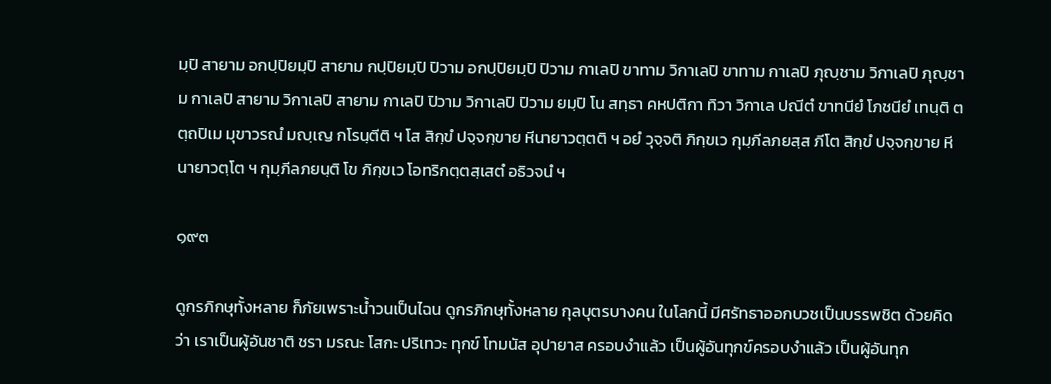มฺปิ สายาม อกปฺปิยมฺปิ สายาม กปฺปิยมฺปิ ปิวาม อกปฺปิยมฺปิ ปิวาม กาเลปิ ขาทาม วิกาเลปิ ขาทาม กาเลปิ ภุญฺชาม วิกาเลปิ ภุญฺชาม กาเลปิ สายาม วิกาเลปิ สายาม กาเลปิ ปิวาม วิกาเลปิ ปิวาม ยมฺปิ โน สทฺธา คหปติกา ทิวา วิกาเล ปณีตํ ขาทนียํ โภชนียํ เทนฺติ ตตฺถปิเม มุขาวรณํ มญฺเญ กโรนฺตีติ ฯ โส สิกฺขํ ปจฺจกฺขาย หีนายาวตฺตติ ฯ อยํ วุจฺจติ ภิกฺขเว กุมฺภีลภยสฺส ภีโต สิกฺขํ ปจฺจกฺขาย หีนายาวตฺโต ฯ กุมฺภีลภยนฺติ โข ภิกฺขเว โอทริกตฺตสฺเสตํ อธิวจนํ ฯ

๑๙๓

ดูกรภิกษุทั้งหลาย ก็ภัยเพราะน้ำวนเป็นไฉน ดูกรภิกษุทั้งหลาย กุลบุตรบางคน ในโลกนี้ มีศรัทธาออกบวชเป็นบรรพชิต ด้วยคิดว่า เราเป็นผู้อันชาติ ชรา มรณะ โสกะ ปริเทวะ ทุกข์ โทมนัส อุปายาส ครอบงำแล้ว เป็นผู้อันทุกข์ครอบงำแล้ว เป็นผู้อันทุก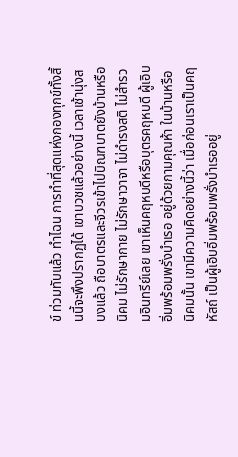ข์ ท่วมทับแล้ว ทำไฉน การทำที่สุดแห่งกองทุกข์ทั้งสิ้นนี้จะพึงปรากฏได้ เขาบวชแล้วอย่างนี้ เวลาเช้านุ่งสบงแล้ว ถือบาตรและจีวรเข้าไปบิณฑบาตยังบ้านหรือนิคม ไม่รักษากาย ไม่รักษาวาจา ไม่ดำรงสติ ไม่สำรวมอินทรีย์เลย เขาเห็นคฤหบดีหรือบุตรคฤหบดี ผู้เอิบอิ่มพร้อมพรั่งบำเรอ อยู่ด้วยกามคุณห้า ในบ้านหรือนิคมนั้น เขามีความคิดอย่างนี้ว่า เมื่อก่อนเราเป็นคฤหัสถ์ เป็นผู้เอิบอิ่มพร้อมพรั่งบำเรออยู่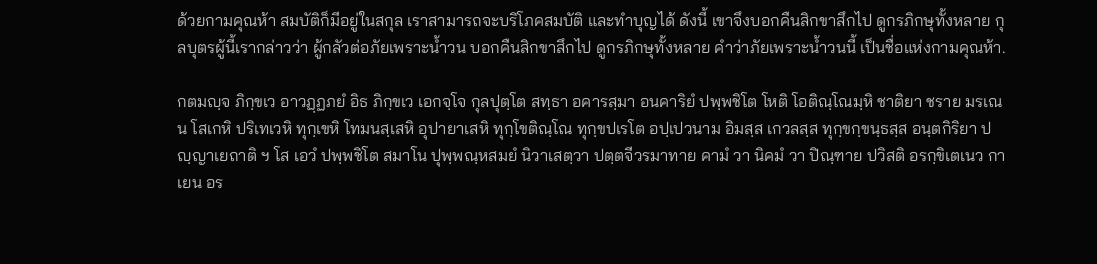ด้วยกามคุณห้า สมบัติก็มีอยู่ในสกุล เราสามารถจะบริโภคสมบัติ และทำบุญได้ ดังนี้ เขาจึงบอกคืนสิกขาสึกไป ดูกรภิกษุทั้งหลาย กุลบุตรผู้นี้เรากล่าวว่า ผู้กลัวต่อภัยเพราะน้ำวน บอกคืนสิกขาสึกไป ดูกรภิกษุทั้งหลาย คำว่าภัยเพราะน้ำวนนี้ เป็นชื่อแห่งกามคุณห้า.

กตมญฺจ ภิกฺขเว อาวฏฺฏภยํ อิธ ภิกฺขเว เอกจฺโจ กุลปุตฺโต สทฺธา อคารสฺมา อนคาริยํ ปพฺพชิโต โหติ โอติณฺโณมฺหิ ชาติยา ชราย มรเณน โสเกหิ ปริเทเวหิ ทุกฺเขหิ โทมนสฺเสหิ อุปายาเสหิ ทุกฺโขติณฺโณ ทุกฺขปเรโต อปฺเปวนาม อิมสฺส เกวลสฺส ทุกฺขกฺขนฺธสฺส อนฺตกิริยา ปญฺญาเยถาติ ฯ โส เอวํ ปพฺพชิโต สมาโน ปุพฺพณฺหสมยํ นิวาเสตฺวา ปตฺตจีวรมาทาย คามํ วา นิคมํ วา ปิณฺฑาย ปวิสติ อรกฺขิเตเนว กาเยน อร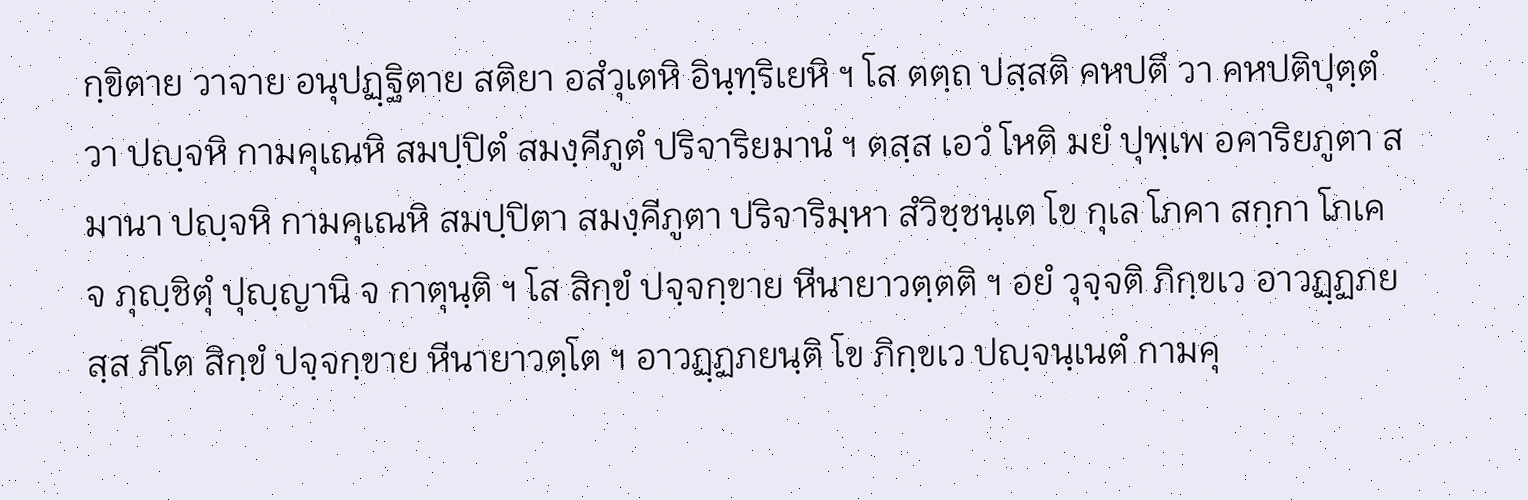กฺขิตาย วาจาย อนุปฏฺฐิตาย สติยา อสํวุเตหิ อินฺทฺริเยหิ ฯ โส ตตฺถ ปสฺสติ คหปตึ วา คหปติปุตฺตํ วา ปญฺจหิ กามคุเณหิ สมปฺปิตํ สมงฺคีภูตํ ปริจาริยมานํ ฯ ตสฺส เอวํ โหติ มยํ ปุพฺเพ อคาริยภูตา สมานา ปญฺจหิ กามคุเณหิ สมปฺปิตา สมงฺคีภูตา ปริจาริมฺหา สํวิชฺชนฺเต โข กุเล โภคา สกฺกา โภเค จ ภุญฺชิตุํ ปุญฺญานิ จ กาตุนฺติ ฯ โส สิกฺขํ ปจฺจกฺขาย หีนายาวตฺตติ ฯ อยํ วุจฺจติ ภิกฺขเว อาวฏฺฏภยสฺส ภีโต สิกฺขํ ปจฺจกฺขาย หีนายาวตฺโต ฯ อาวฏฺฏภยนฺติ โข ภิกฺขเว ปญฺจนฺเนตํ กามคุ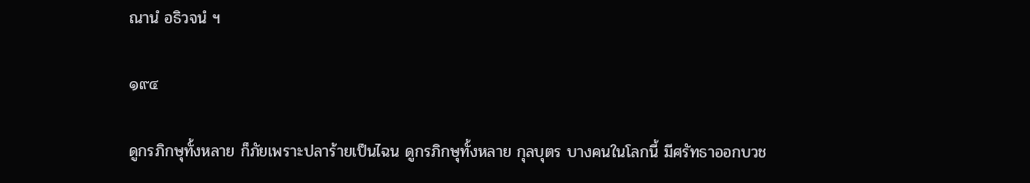ณานํ อธิวจนํ ฯ

๑๙๔

ดูกรภิกษุทั้งหลาย ก็ภัยเพราะปลาร้ายเป็นไฉน ดูกรภิกษุทั้งหลาย กุลบุตร บางคนในโลกนี้ มีศรัทธาออกบวช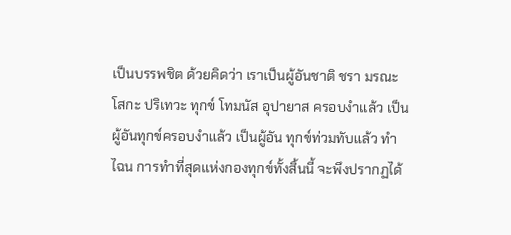เป็นบรรพชิต ด้วยคิดว่า เราเป็นผู้อันชาติ ชรา มรณะ โสกะ ปริเทวะ ทุกข์ โทมนัส อุปายาส ครอบงำแล้ว เป็นผู้อันทุกข์ครอบงำแล้ว เป็นผู้อัน ทุกข์ท่วมทับแล้ว ทำไฉน การทำที่สุดแห่งกองทุกข์ทั้งสิ้นนี้ จะพึงปรากฏได้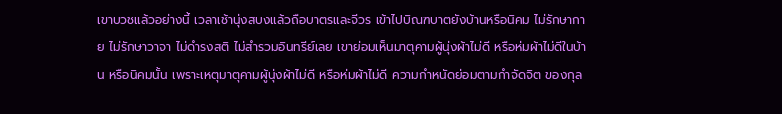เขาบวชแล้วอย่างนี้ เวลาเช้านุ่งสบงแล้วถือบาตรและจีวร เข้าไปบิณฑบาตยังบ้านหรือนิคม ไม่รักษากาย ไม่รักษาวาจา ไม่ดำรงสติ ไม่สำรวมอินทรีย์เลย เขาย่อมเห็นมาตุคามผู้นุ่งผ้าไม่ดี หรือห่มผ้าไม่ดีในบ้าน หรือนิคมนั้น เพราะเหตุมาตุคามผู้นุ่งผ้าไม่ดี หรือห่มผ้าไม่ดี ความกำหนัดย่อมตามกำจัดจิต ของกุล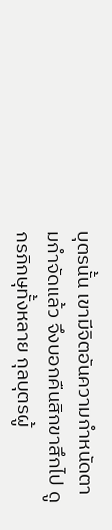บุตรนั้น เขามีจิตอันความกำหนัดตามกำจัดแล้ว จึงบอกคืนสิกขาสึกไป ดูกรภิกษุทั้งหลาย กุลบุตรผู้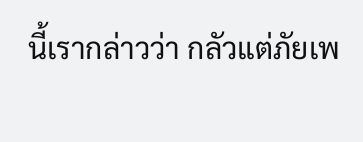นี้เรากล่าวว่า กลัวแต่ภัยเพ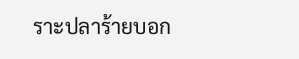ราะปลาร้ายบอก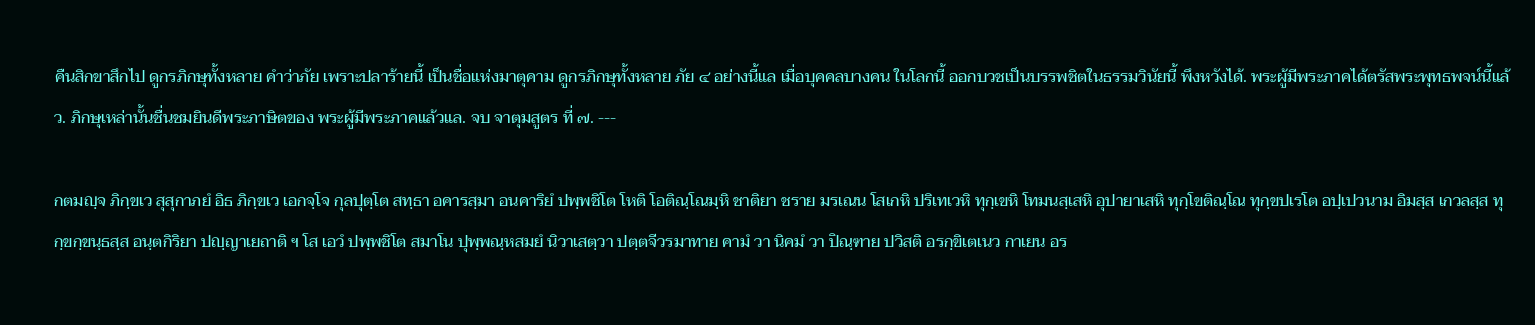คืนสิกขาสึกไป ดูกรภิกษุทั้งหลาย คำว่าภัย เพราะปลาร้ายนี้ เป็นชื่อแห่งมาตุคาม ดูกรภิกษุทั้งหลาย ภัย ๔ อย่างนี้แล เมื่อบุคคลบางคน ในโลกนี้ ออกบวชเป็นบรรพชิตในธรรมวินัยนี้ พึงหวังได้. พระผู้มีพระภาคได้ตรัสพระพุทธพจน์นี้แล้ว. ภิกษุเหล่านั้นชื่นชมยินดีพระภาษิตของ พระผู้มีพระภาคแล้วแล. จบ จาตุมสูตร ที่ ๗. ---

กตมญฺจ ภิกฺขเว สุสุกาภยํ อิธ ภิกฺขเว เอกจฺโจ กุลปุตฺโต สทฺธา อคารสฺมา อนคาริยํ ปพฺพชิโต โหติ โอติณฺโณมฺหิ ชาติยา ชราย มรเณน โสเกหิ ปริเทเวหิ ทุกฺเขหิ โทมนสฺเสหิ อุปายาเสหิ ทุกฺโขติณฺโณ ทุกฺขปเรโต อปฺเปวนาม อิมสฺส เกวลสฺส ทุกฺขกฺขนฺธสฺส อนฺตกิริยา ปญฺญาเยถาติ ฯ โส เอวํ ปพฺพชิโต สมาโน ปุพฺพณฺหสมยํ นิวาเสตฺวา ปตฺตจีวรมาทาย คามํ วา นิคมํ วา ปิณฺฑาย ปวิสติ อรกฺขิเตเนว กาเยน อร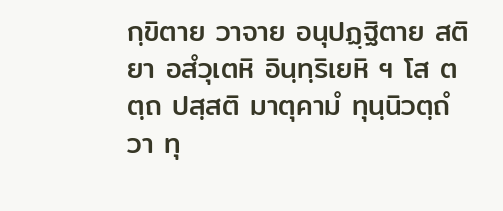กฺขิตาย วาจาย อนุปฏฺฐิตาย สติยา อสํวุเตหิ อินฺทฺริเยหิ ฯ โส ตตฺถ ปสฺสติ มาตุคามํ ทุนฺนิวตฺถํ วา ทุ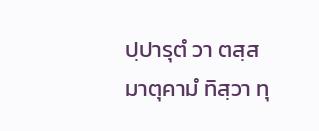ปฺปารุตํ วา ตสฺส มาตุคามํ ทิสฺวา ทุ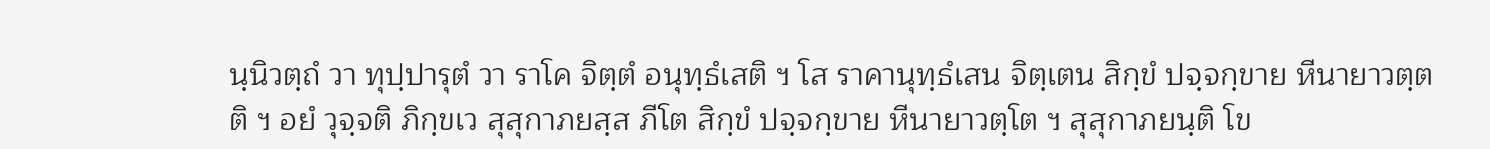นฺนิวตฺถํ วา ทุปฺปารุตํ วา ราโค จิตฺตํ อนุทฺธํเสติ ฯ โส ราคานุทฺธํเสน จิตฺเตน สิกฺขํ ปจฺจกฺขาย หีนายาวตฺตติ ฯ อยํ วุจฺจติ ภิกฺขเว สุสุกาภยสฺส ภีโต สิกฺขํ ปจฺจกฺขาย หีนายาวตฺโต ฯ สุสุกาภยนฺติ โข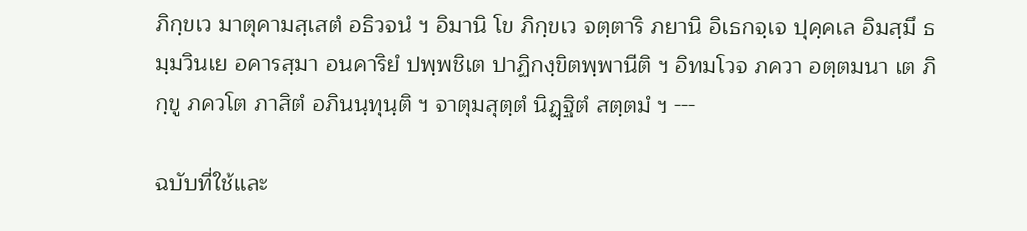ภิกฺขเว มาตุคามสฺเสตํ อธิวจนํ ฯ อิมานิ โข ภิกฺขเว จตฺตาริ ภยานิ อิเธกจฺเจ ปุคฺคเล อิมสฺมึ ธมฺมวินเย อคารสฺมา อนคาริยํ ปพฺพชิเต ปาฏิกงฺขิตพฺพานีติ ฯ อิทมโวจ ภควา อตฺตมนา เต ภิกฺขู ภควโต ภาสิตํ อภินนฺทุนฺติ ฯ จาตุมสุตฺตํ นิฏฺฐิตํ สตฺตมํ ฯ ---

ฉบับที่ใช้และ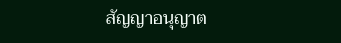สัญญาอนุญาต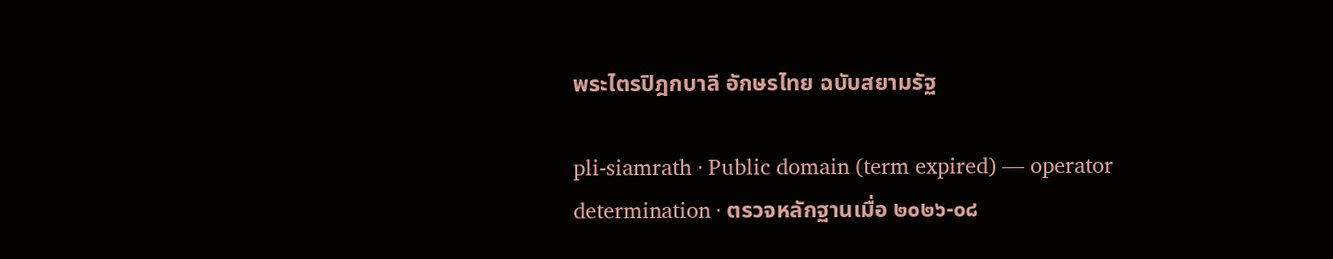พระไตรปิฎกบาลี อักษรไทย ฉบับสยามรัฐ

pli-siamrath · Public domain (term expired) — operator determination · ตรวจหลักฐานเมื่อ ๒๐๒๖-๐๘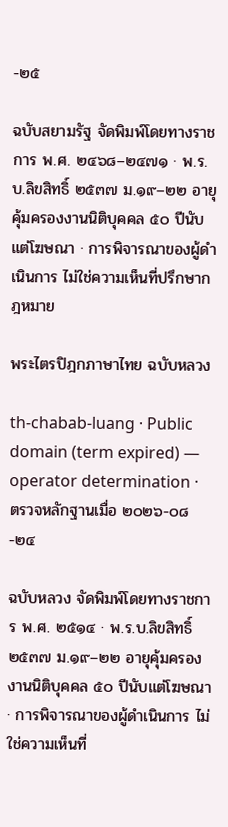-๒๕

ฉบับสยามรัฐ จัดพิมพ์โดยทางราชการ พ.ศ. ๒๔๖๘–๒๔๗๑ · พ.ร.บ.ลิขสิทธิ์ ๒๕๓๗ ม.๑๙–๒๒ อายุคุ้มครองงานนิติบุคคล ๕๐ ปีนับแต่โฆษณา · การพิจารณาของผู้ดำเนินการ ไม่ใช่ความเห็นที่ปรึกษากฎหมาย

พระไตรปิฎกภาษาไทย ฉบับหลวง

th-chabab-luang · Public domain (term expired) — operator determination · ตรวจหลักฐานเมื่อ ๒๐๒๖-๐๘-๒๔

ฉบับหลวง จัดพิมพ์โดยทางราชการ พ.ศ. ๒๕๑๔ · พ.ร.บ.ลิขสิทธิ์ ๒๕๓๗ ม.๑๙–๒๒ อายุคุ้มครองงานนิติบุคคล ๕๐ ปีนับแต่โฆษณา · การพิจารณาของผู้ดำเนินการ ไม่ใช่ความเห็นที่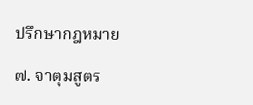ปรึกษากฎหมาย

๗. จาตุมสูตร